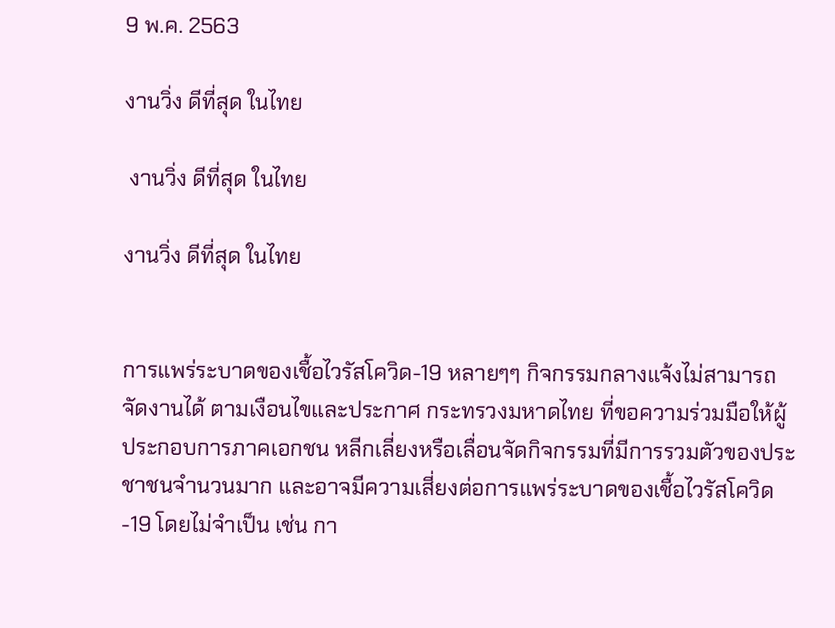9 พ.ค. 2563

งานวิ่ง ดีที่สุด ในไทย

 งานวิ่ง ดีที่สุด ในไทย

งานวิ่ง ดีที่สุด ในไทย


การแพร่ระบาดของเชื้อไวรัสโควิด-19 หลายๆๆ กิจกรรมกลางแจ้งไม่สามารถจัดงานได้ ตามเงือนไขและประกาศ กระทรวงมหาดไทย ที่ขอความร่วมมือให้ผู้ประกอบการภาคเอกชน หลีกเลี่ยงหรือเลื่อนจัดกิจกรรมที่มีการรวมตัวของประชาชนจำนวนมาก และอาจมีความเสี่ยงต่อการแพร่ระบาดของเชื้อไวรัสโควิด-19 โดยไม่จำเป็น เช่น กา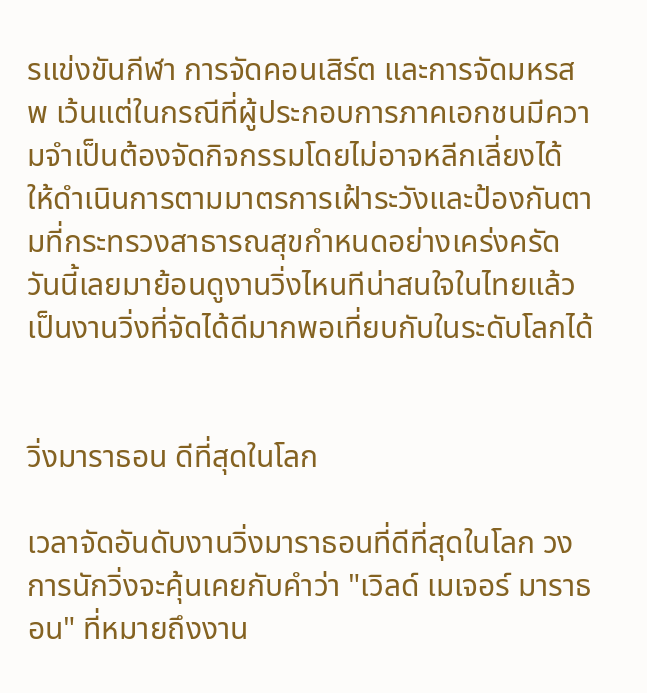รแข่งขันกีฬา การจัดคอนเสิร์ต และการจัดมหรสพ เว้นแต่ในกรณีที่ผู้ประกอบการภาคเอกชนมีความจำเป็นต้องจัดกิจกรรมโดยไม่อาจหลีกเลี่ยงได้ ให้ดำเนินการตามมาตรการเฝ้าระวังและป้องกันตามที่กระทรวงสาธารณสุขกำหนดอย่างเคร่งครัด วันนี้เลยมาย้อนดูงานวิ่งไหนทีน่าสนใจในไทยแล้วเป็นงานวิ่งที่จัดได้ดีมากพอเที่ยบกับในระดับโลกได้


วิ่งมาราธอน ดีที่สุดในโลก

เวลาจัดอันดับงานวิ่งมาราธอนที่ดีที่สุดในโลก วงการนักวิ่งจะคุ้นเคยกับคำว่า "เวิลด์ เมเจอร์ มาราธอน" ที่หมายถึงงาน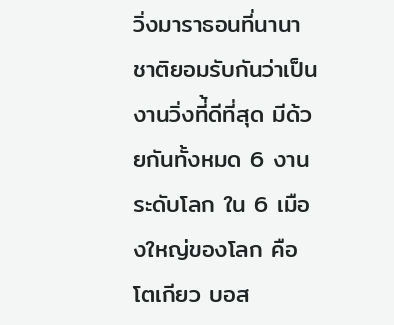วิ่งมาราธอนที่นานาชาติยอมรับกันว่าเป็นงานวิ่งที่้ดีที่สุด มีด้วยกันทั้งหมด 6 งานระดับโลก ใน 6 เมืองใหญ่ของโลก คือ โตเกียว บอส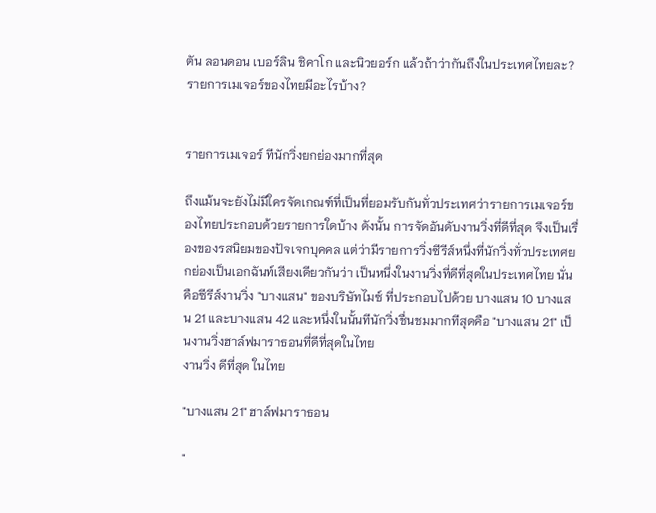ตัน ลอนดอน เบอร์ลิน ชิคาโก และนิวยอร์ก แล้วถ้าว่ากันถึงในประเทศไทยละ? รายการเมเจอร์ของไทยมีอะไรบ้าง?


รายการเมเจอร์ ทีนักวิ่งยกย่องมากที่สุด

ถึงแม้นจะยังไม่มีใครจัดเกณฑ์ที่เป็นที่ยอมรับกันทั่วประเทศว่ารายการเมเจอร์ของไทยประกอบด้วยรายการใดบ้าง ดังนั้น การจัดอันดับงานวิ่งที่ดีที่สุด จึงเป็นเรื่องของรสนิยมของปัจเจกบุคคล แต่ว่ามีรายการวิ่งซีรีส์หนึ่งที่นักวิ่งทั่วประเทศยกย่องเป็นเอกฉันท์เสียงเดียวกันว่า เป็นหนึ่งในงานวิ่งที่ดีที่สุดในประเทศไทย นั่นคือซีรีส์งานวิ่ง "บางแสน" ของบริษัทไมซ์ ที่ประกอบไปด้วย บางแสน 10 บางแสน 21 และบางแสน 42 และหนึ่งในนั้นทีนักวิ่งชื่นชมมากทีสุดคือ "บางแสน 21" เป็นงานวิ่งฮาล์ฟมาราธอนที่ดีที่สุดในไทย
งานวิ่ง ดีที่สุด ในไทย

"บางแสน 21" ฮาล์ฟมาราธอน

"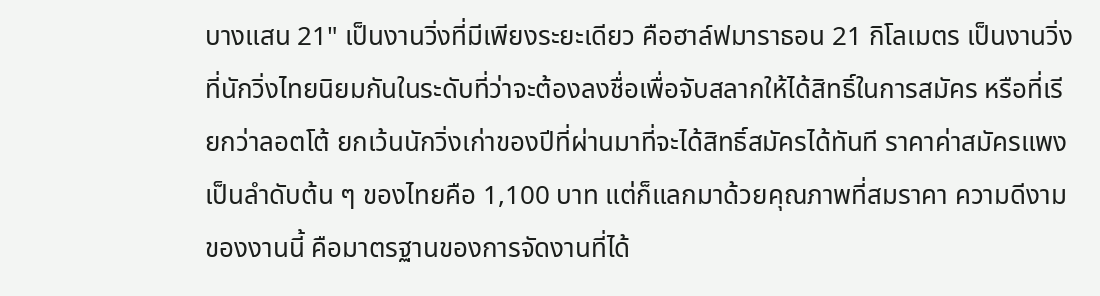บางแสน 21" เป็นงานวิ่งที่มีเพียงระยะเดียว คือฮาล์ฟมาราธอน 21 กิโลเมตร เป็นงานวิ่งที่นักวิ่งไทยนิยมกันในระดับที่ว่าจะต้องลงชื่อเพื่อจับสลากให้ได้สิทธิ์ในการสมัคร หรือที่เรียกว่าลอตโต้ ยกเว้นนักวิ่งเก่าของปีที่ผ่านมาที่จะได้สิทธิ์สมัครได้ทันที ราคาค่าสมัครแพงเป็นลำดับต้น ๆ ของไทยคือ 1,100 บาท แต่ก็แลกมาด้วยคุณภาพที่สมราคา ความดีงามของงานนี้ คือมาตรฐานของการจัดงานที่ได้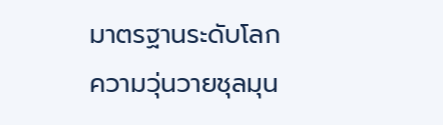มาตรฐานระดับโลก ความวุ่นวายชุลมุน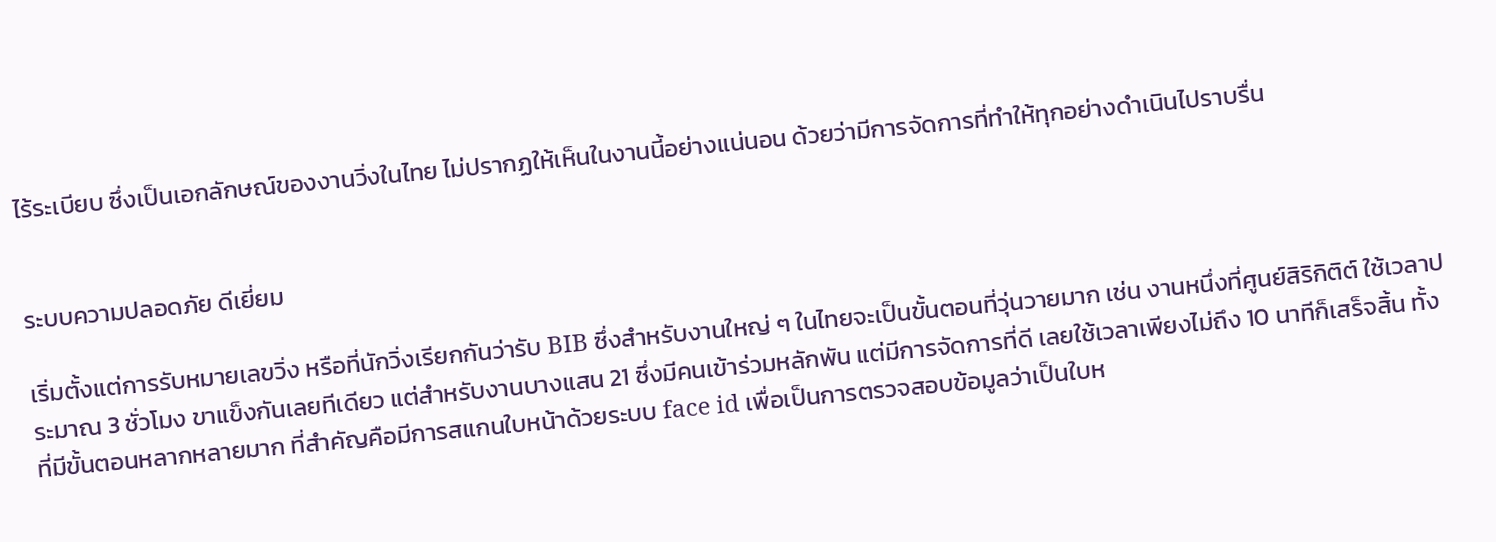ไร้ระเบียบ ซึ่งเป็นเอกลักษณ์ของงานวิ่งในไทย ไม่ปรากฏให้เห็นในงานนี้อย่างแน่นอน ด้วยว่ามีการจัดการที่ทำให้ทุกอย่างดำเนินไปราบรื่น


ระบบความปลอดภัย ดีเยี่ยม

เริ่มตั้งแต่การรับหมายเลขวิ่ง หรือที่นักวิ่งเรียกกันว่ารับ BIB ซึ่งสำหรับงานใหญ่ ๆ ในไทยจะเป็นขั้นตอนที่วุ่นวายมาก เช่น งานหนึ่งที่ศูนย์สิริกิติต์ ใช้เวลาประมาณ 3 ชั่วโมง ขาแข็งกันเลยทีเดียว แต่สำหรับงานบางแสน 21 ซึ่งมีคนเข้าร่วมหลักพัน แต่มีการจัดการที่ดี เลยใช้เวลาเพียงไม่ถึง 10 นาทีก็เสร็จสิ้น ทั้งที่มีขั้นตอนหลากหลายมาก ที่สำคัญคือมีการสแกนใบหน้าด้วยระบบ face id เพื่อเป็นการตรวจสอบข้อมูลว่าเป็นใบห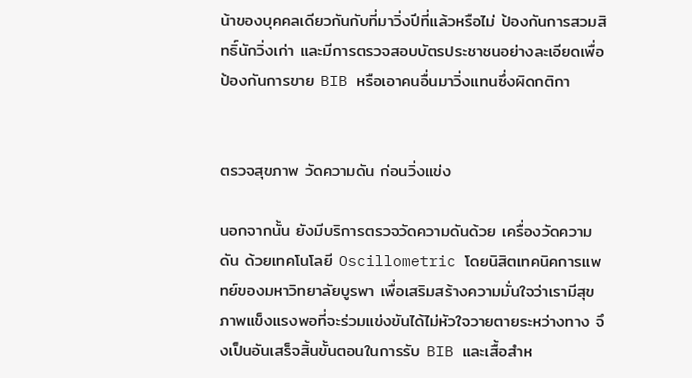น้าของบุคคลเดียวกันกับที่มาวิ่งปีที่แล้วหรือไม่ ป้องกันการสวมสิทธิ์นักวิ่งเก่า และมีการตรวจสอบบัตรประชาชนอย่างละเอียดเพื่อป้องกันการขาย BIB หรือเอาคนอื่นมาวิ่งแทนซึ่งผิดกติกา


ตรวจสุขภาพ วัดความดัน ก่อนวิ่งแข่ง

นอกจากนั้น ยังมีบริการตรวจวัดความดันด้วย เครื่องวัดความดัน ด้วยเทคโนโลยี Oscillometric โดยนิสิตเทคนิคการแพทย์ของมหาวิทยาลัยบูรพา เพื่อเสริมสร้างความมั่นใจว่าเรามีสุขภาพแข็งแรงพอที่จะร่วมแข่งขันได้ไม่หัวใจวายตายระหว่างทาง จึงเป็นอันเสร็จสิ้นขั้นตอนในการรับ BIB และเสื้อสำห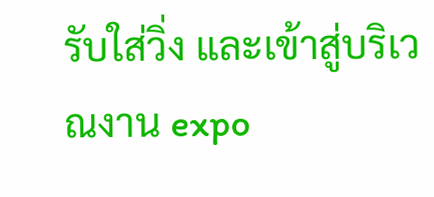รับใส่วิ่ง และเข้าสู่บริเวณงาน expo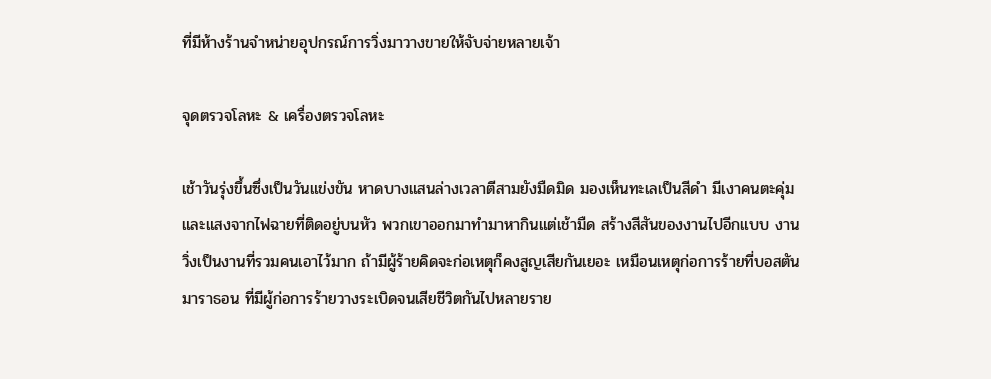ที่มีห้างร้านจำหน่ายอุปกรณ์การวิ่งมาวางขายให้จับจ่ายหลายเจ้า

จุดตรวจโลหะ & เครื่องตรวจโลหะ

เช้าวันรุ่งขึ้นซึ่งเป็นวันแข่งขัน หาดบางแสนล่างเวลาตีสามยังมืดมิด มองเห็นทะเลเป็นสีดำ มีเงาคนตะคุ่มและแสงจากไฟฉายที่ติดอยู่บนหัว พวกเขาออกมาทำมาหากินแต่เช้ามืด สร้างสีสันของงานไปอีกแบบ งานวิ่งเป็นงานที่รวมคนเอาไว้มาก ถ้ามีผู้ร้ายคิดจะก่อเหตุก็คงสูญเสียกันเยอะ เหมือนเหตุก่อการร้ายที่บอสตัน มาราธอน ที่มีผู้ก่อการร้ายวางระเบิดจนเสียชีวิตกันไปหลายราย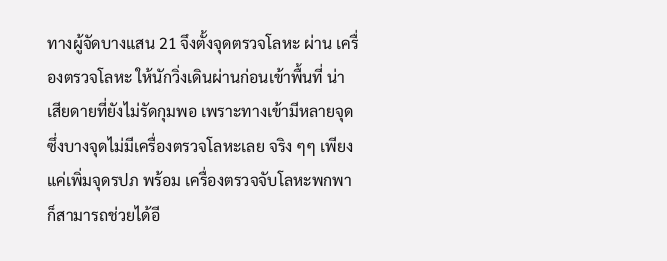ทางผู้จัดบางแสน 21 จึงตั้งจุดตรวจโลหะ ผ่าน เครื่องตรวจโลหะ ให้นักวิ่งเดินผ่านก่อนเข้าพื้นที่ น่าเสียดายที่ยังไม่รัดกุมพอ เพราะทางเข้ามีหลายจุด ซึ่งบางจุดไม่มีเครื่องตรวจโลหะเลย จริง ๆๆ เพียงแค่เพิ่มจุดรปภ พร้อม เครื่องตรวจจับโลหะพกพา ก็สามารถช่วยได้อี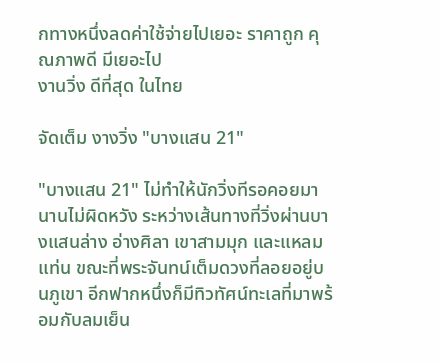กทางหนึ่งลดค่าใช้จ่ายไปเยอะ ราคาถูก คุณภาพดี มีเยอะไป
งานวิ่ง ดีที่สุด ในไทย

จัดเต็ม งางวิ่ง "บางแสน 21"

"บางแสน 21" ไม่ทำให้นักวิ่งทีรอคอยมานานไม่ผิดหวัง ระหว่างเส้นทางที่วิ่งผ่านบางแสนล่าง อ่างศิลา เขาสามมุก และแหลมแท่น ขณะที่พระจันทน์เต็มดวงที่ลอยอยู่บนภูเขา อีกฟากหนึ่งก็มีทิวทัศน์ทะเลที่มาพร้อมกับลมเย็น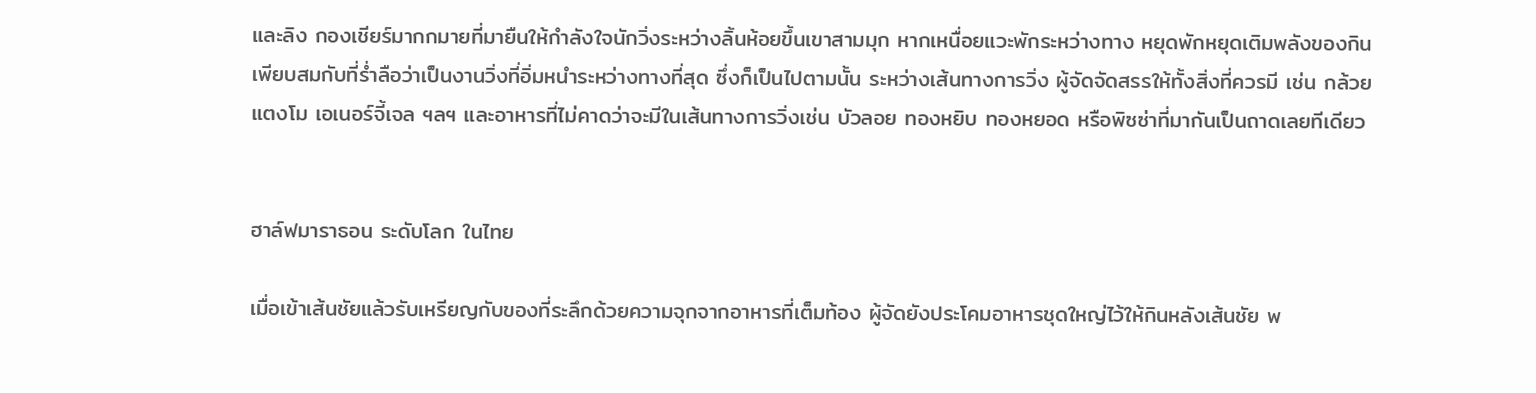และลิง กองเชียร์มากกมายที่มายืนให้กำลังใจนักวิ่งระหว่างลิ้นห้อยขึ้นเขาสามมุก หากเหนื่อยแวะพักระหว่างทาง หยุดพักหยุดเติมพลังของกินเพียบสมกับที่ร่ำลือว่าเป็นงานวิ่งที่อิ่มหนำระหว่างทางที่สุด ซึ่งก็เป็นไปตามนั้น ระหว่างเส้นทางการวิ่ง ผู้จัดจัดสรรให้ทั้งสิ่งที่ควรมี เช่น กล้วย แตงโม เอเนอร์จี้เจล ฯลฯ และอาหารที่ไม่คาดว่าจะมีในเส้นทางการวิ่งเช่น บัวลอย ทองหยิบ ทองหยอด หรือพิซซ่าที่มากันเป็นถาดเลยทีเดียว


ฮาล์ฟมาราธอน ระดับโลก ในไทย

เมื่อเข้าเส้นชัยแล้วรับเหรียญกับของที่ระลึกด้วยความจุกจากอาหารที่เต็มท้อง ผู้จัดยังประโคมอาหารชุดใหญ่ไว้ให้กินหลังเส้นชัย พ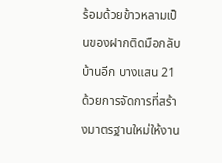ร้อมด้วยข้าวหลามเป็นของฝากติดมือกลับบ้านอีก บางแสน 21 ด้วยการจัดการที่สร้างมาตรฐานใหม่ให้งาน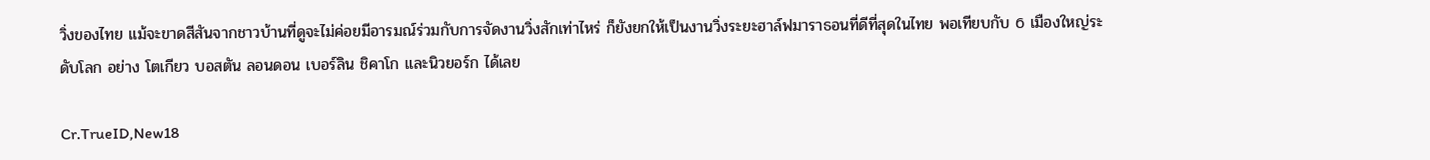วิ่งของไทย แม้จะขาดสีสันจากชาวบ้านที่ดูจะไม่ค่อยมีอารมณ์ร่วมกับการจัดงานวิ่งสักเท่าไหร่ ก็ยังยกให้เป็นงานวิ่งระยะฮาล์ฟมาราธอนที่ดีที่สุดในไทย พอเทียบกับ 6 เมืองใหญ่ระดับโลก อย่าง โตเกียว บอสตัน ลอนดอน เบอร์ลิน ชิคาโก และนิวยอร์ก ได้เลย

Cr.TrueID,New18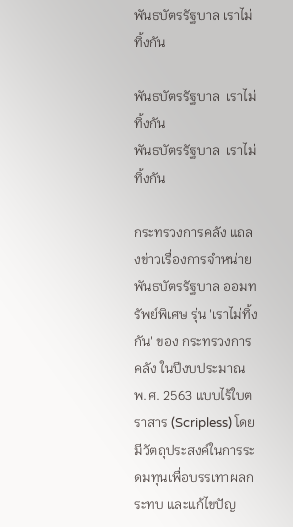พันธบัตรรัฐบาล เราไม่ทิ้งกัน

พันธบัตรรัฐบาล  เราไม่ทิ้งกัน
พันธบัตรรัฐบาล  เราไม่ทิ้งกัน

กระทรวงการคลัง แถลงข่าวเรื่องการจำหน่ายพันธบัตรรัฐบาล ออมทรัพย์พิเศษ รุ่น 'เราไม่ทิ้งกัน' ของ กระทรวงการคลัง ในปีงบประมาณ พ.ศ. 2563 แบบไร้ใบตราสาร (Scripless) โดยมีวัตถุประสงค์ในการระดมทุนเพื่อบรรเทาผลกระทบ และแก้ไขปัญ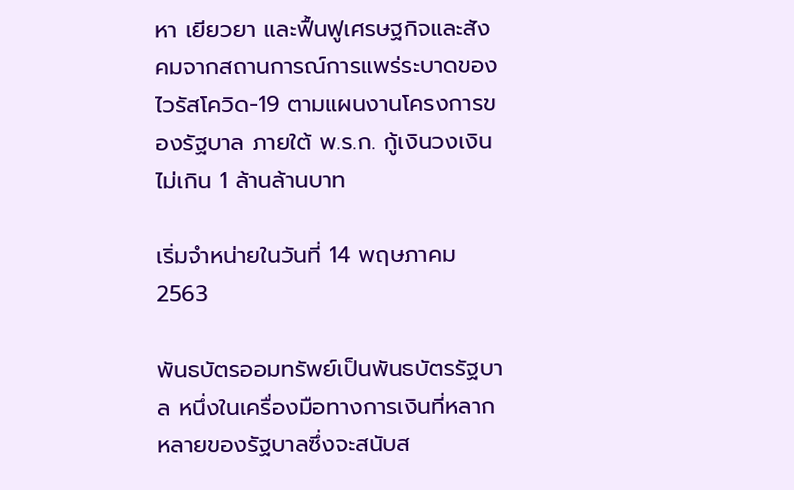หา เยียวยา และฟื้นฟูเศรษฐกิจและสังคมจากสถานการณ์การแพร่ระบาดของไวรัสโควิด-19 ตามแผนงานโครงการของรัฐบาล ภายใต้ พ.ร.ก. กู้เงินวงเงินไม่เกิน 1 ล้านล้านบาท

เริ่มจำหน่ายในวันที่ 14 พฤษภาคม 2563

พันธบัตรออมทรัพย์เป็นพันธบัตรรัฐบาล หนึ่งในเครื่องมือทางการเงินที่หลากหลายของรัฐบาลซึ่งจะสนับส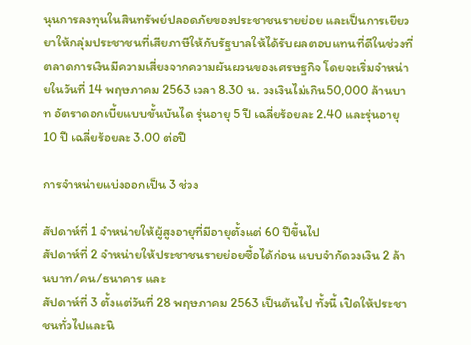นุนการลงทุนในสินทรัพย์ปลอดภัยของประชาชนรายย่อย และเป็นการเยียวยาให้กลุ่มประชาชนที่เสียภาษีให้กับรัฐบาลให้ได้รับผลตอบแทนที่ดีในช่วงที่ตลาดการเงินมีความเสี่ยงจากความผันผวนของเศรษฐกิจ โดยจะเริ่มจำหน่ายในวันที่ 14 พฤษภาคม 2563 เวลา 8.30 น. วงเงินไม่เกิน50,000 ล้านบาท อัตราดอกเบี้ยแบบขั้นบันได รุ่นอายุ 5 ปี เฉลี่ยร้อยละ 2.40 และรุ่นอายุ 10 ปี เฉลี่ยร้อยละ 3.00 ต่อปี

การจำหน่ายแบ่งออกเป็น 3 ช่วง

สัปดาห์ที่ 1 จำหน่ายให้ผู้สูงอายุที่มีอายุตั้งแต่ 60 ปีขึ้นไป
สัปดาห์ที่ 2 จำหน่ายให้ประชาชนรายย่อยซื้อได้ก่อน แบบจำกัดวงเงิน 2 ล้านบาท/คน/ธนาคาร และ
สัปดาห์ที่ 3 ตั้งแต่วันที่ 28 พฤษภาคม 2563 เป็นต้นไป ทั้งนี้ เปิดให้ประชาชนทั่วไปและนิ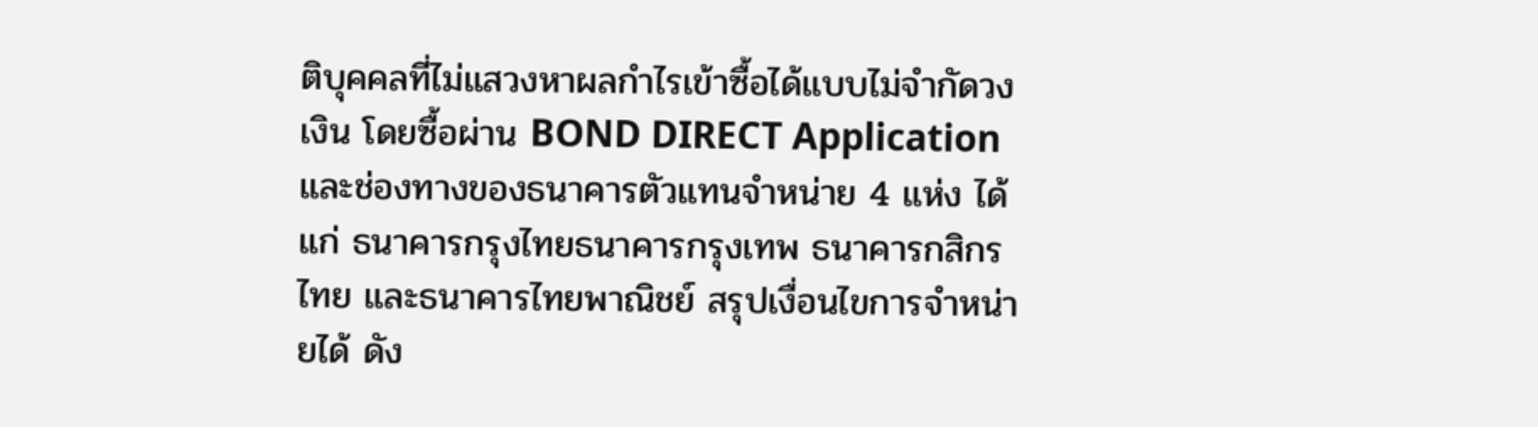ติบุคคลที่ไม่แสวงหาผลกำไรเข้าซื้อได้แบบไม่จำกัดวงเงิน โดยซื้อผ่าน BOND DIRECT Application และช่องทางของธนาคารตัวแทนจำหน่าย 4 แห่ง ได้แก่ ธนาคารกรุงไทยธนาคารกรุงเทพ ธนาคารกสิกรไทย และธนาคารไทยพาณิชย์ สรุปเงื่อนไขการจำหน่ายได้ ดัง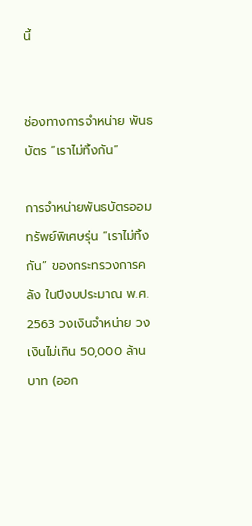นี้


ช่องทางการจำหน่าย พันธบัตร “เราไม่ทิ้งกัน”

การจำหน่ายพันธบัตรออมทรัพย์พิเศษรุ่น “เราไม่ทิ้งกัน” ของกระทรวงการคลัง ในปีงบประมาณ พ.ศ. 2563 วงเงินจำหน่าย วงเงินไม่เกิน 50,000 ล้านบาท (ออก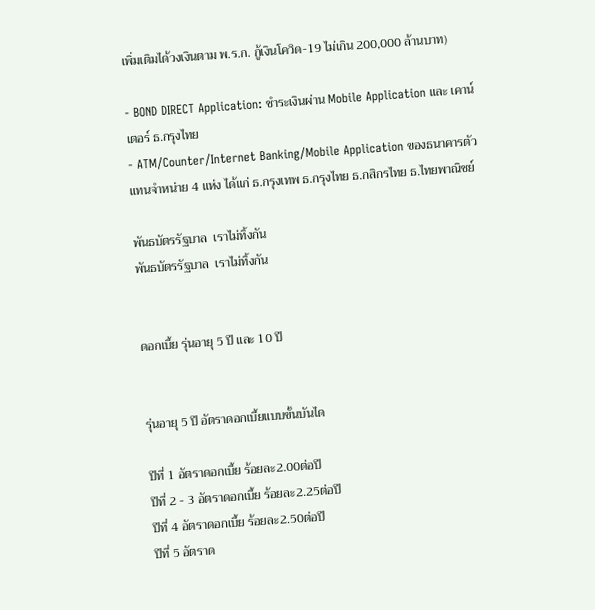เพิ่มเติมได้วงเงินตาม พ.ร.ก. กู้เงินโควิด-19 ไม่เกิน 200,000 ล้านบาท)

- BOND DIRECT Application: ชำระเงินผ่าน Mobile Application และ เคาน์เตอร์ ธ.กรุงไทย
- ATM/Counter/Internet Banking/Mobile Application ของธนาคารตัวแทนจำหน่าย 4 แห่ง ได้แก่ ธ.กรุงเทพ ธ.กรุงไทย ธ.กสิกรไทย ธ.ไทยพาณิชย์

พันธบัตรรัฐบาล  เราไม่ทิ้งกัน
พันธบัตรรัฐบาล  เราไม่ทิ้งกัน


ดอกเบี้ย รุ่นอายุ 5 ปี และ 10 ปี


รุ่นอายุ 5 ปี อัตราดอกเบี้ยแบบขั้นบันได

ปีที่ 1 อัตราดอกเบี้ย ร้อยละ2.00ต่อปี
ปีที่ 2 - 3 อัตราดอกเบี้ย ร้อยละ2.25ต่อปี
ปีที่ 4 อัตราดอกเบี้ย ร้อยละ2.50ต่อปี
ปีที่ 5 อัตราด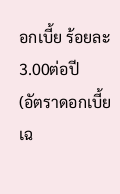อกเบี้ย ร้อยละ3.00ต่อปี
(อัตราดอกเบี้ยเฉ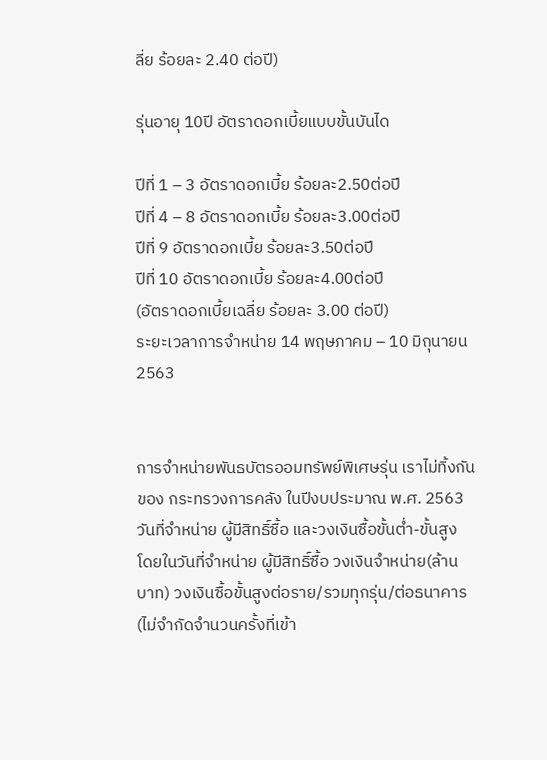ลี่ย ร้อยละ 2.40 ต่อปี)

รุ่นอายุ 10ปี อัตราดอกเบี้ยแบบขั้นบันได

ปีที่ 1 – 3 อัตราดอกเบี้ย ร้อยละ2.50ต่อปี
ปีที่ 4 – 8 อัตราดอกเบี้ย ร้อยละ3.00ต่อปี
ปีที่ 9 อัตราดอกเบี้ย ร้อยละ3.50ต่อปี
ปีที่ 10 อัตราดอกเบี้ย ร้อยละ4.00ต่อปี
(อัตราดอกเบี้ยเฉลี่ย ร้อยละ 3.00 ต่อปี)
ระยะเวลาการจำหน่าย 14 พฤษภาคม – 10 มิถุนายน 2563


การจำหน่ายพันธบัตรออมทรัพย์พิเศษรุ่น เราไม่ทิ้งกัน ของ กระทรวงการคลัง ในปีงบประมาณ พ.ศ. 2563 วันที่จำหน่าย ผู้มีสิทธิ์ซื้อ และวงเงินซื้อขั้นต่ำ-ขั้นสูง โดยในวันที่จำหน่าย ผู้มีสิทธิ์ซื้อ วงเงินจำหน่าย(ล้านบาท) วงเงินซื้อขั้นสูงต่อราย/รวมทุกรุ่น/ต่อธนาคาร (ไม่จำกัดจำนวนครั้งที่เข้า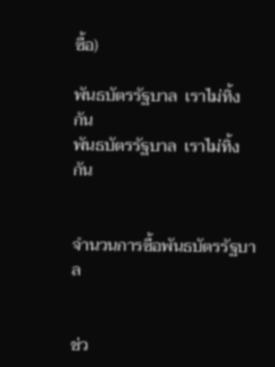ซื้อ)

พันธบัตรรัฐบาล  เราไม่ทิ้งกัน
พันธบัตรรัฐบาล  เราไม่ทิ้งกัน


จำนวนการซื้อพันธบัตรรัฐบาล


ช่ว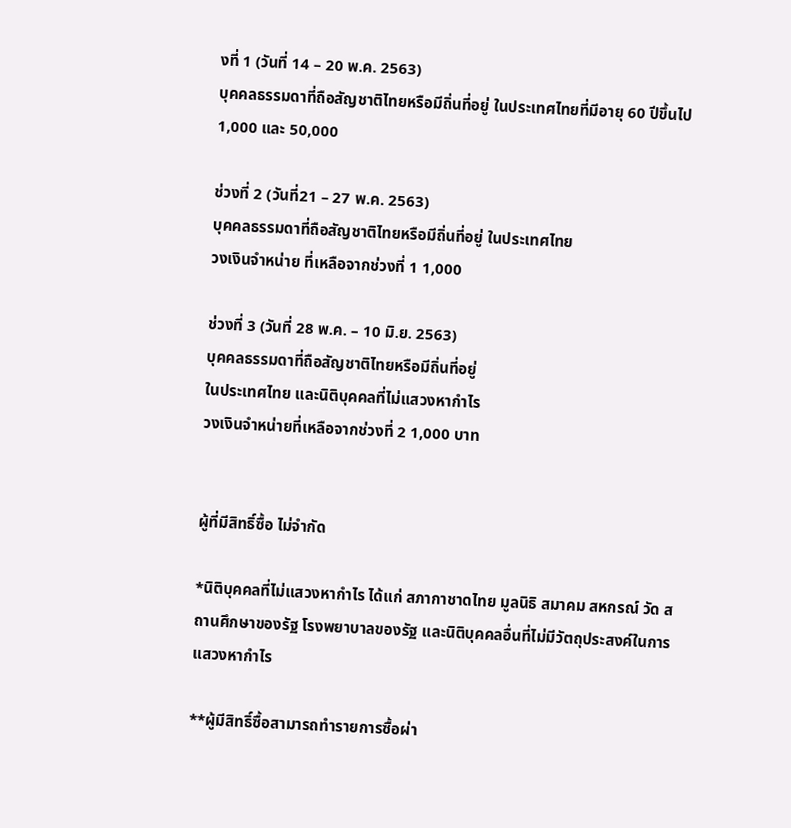งที่ 1 (วันที่ 14 – 20 พ.ค. 2563)
บุคคลธรรมดาที่ถือสัญชาติไทยหรือมีถิ่นที่อยู่ ในประเทศไทยที่มีอายุ 60 ปีขึ้นไป
1,000 และ 50,000

ช่วงที่ 2 (วันที่21 – 27 พ.ค. 2563)
บุคคลธรรมดาที่ถือสัญชาติไทยหรือมีถิ่นที่อยู่ ในประเทศไทย
วงเงินจำหน่าย ที่เหลือจากช่วงที่ 1 1,000

ช่วงที่ 3 (วันที่ 28 พ.ค. – 10 มิ.ย. 2563)
บุคคลธรรมดาที่ถือสัญชาติไทยหรือมีถิ่นที่อยู่
ในประเทศไทย และนิติบุคคลที่ไม่แสวงหากำไร
วงเงินจำหน่ายที่เหลือจากช่วงที่ 2 1,000 บาท


ผู้ที่มีสิทธิ์ซื้อ ไม่จำกัด

*นิติบุคคลที่ไม่แสวงหากำไร ได้แก่ สภากาชาดไทย มูลนิธิ สมาคม สหกรณ์ วัด สถานศึกษาของรัฐ โรงพยาบาลของรัฐ และนิติบุคคลอื่นที่ไม่มีวัตถุประสงค์ในการแสวงหากำไร

**ผู้มีสิทธิ์ซื้อสามารถทำรายการซื้อผ่า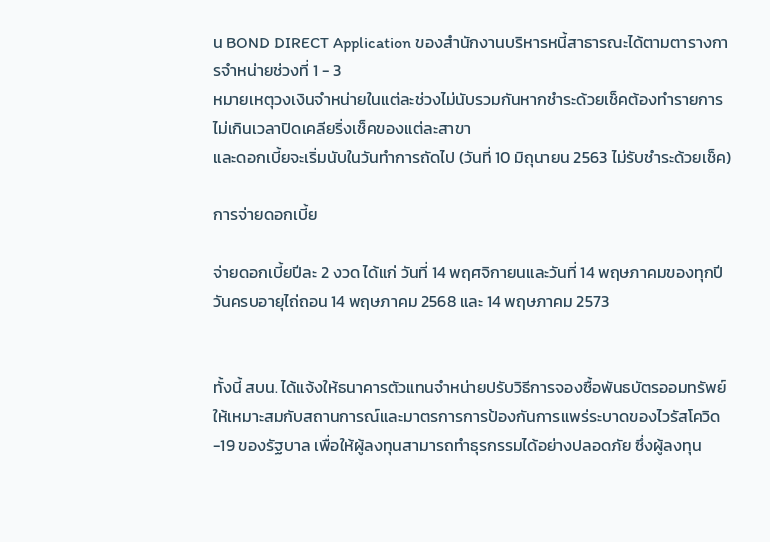น BOND DIRECT Application ของสำนักงานบริหารหนี้สาธารณะได้ตามตารางการจำหน่ายช่วงที่ 1 - 3
หมายเหตุวงเงินจำหน่ายในแต่ละช่วงไม่นับรวมกันหากชำระด้วยเช็คต้องทำรายการไม่เกินเวลาปิดเคลียริ่งเช็คของแต่ละสาขา
และดอกเบี้ยจะเริ่มนับในวันทำการถัดไป (วันที่ 10 มิถุนายน 2563 ไม่รับชำระด้วยเช็ค)

การจ่ายดอกเบี้ย

จ่ายดอกเบี้ยปีละ 2 งวด ได้แก่ วันที่ 14 พฤศจิกายนและวันที่ 14 พฤษภาคมของทุกปี วันครบอายุไถ่ถอน 14 พฤษภาคม 2568 และ 14 พฤษภาคม 2573


ทั้งนี้ สบน. ได้แจ้งให้ธนาคารตัวแทนจำหน่ายปรับวิธีการจองซื้อพันธบัตรออมทรัพย์ให้เหมาะสมกับสถานการณ์และมาตรการการป้องกันการแพร่ระบาดของไวรัสโควิด-19 ของรัฐบาล เพื่อให้ผู้ลงทุนสามารถทำธุรกรรมได้อย่างปลอดภัย ซึ่งผู้ลงทุน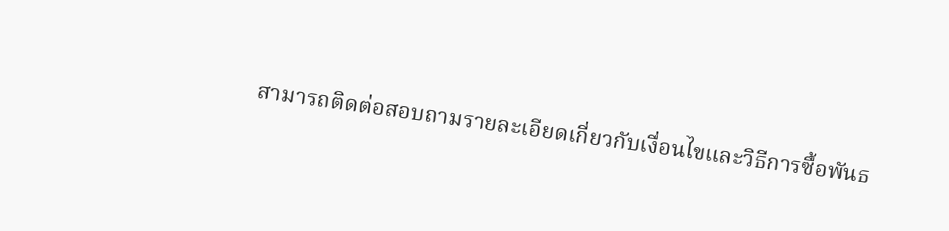สามารถติดต่อสอบถามรายละเอียดเกี่ยวกับเงื่อนไขและวิธีการซื้อพันธ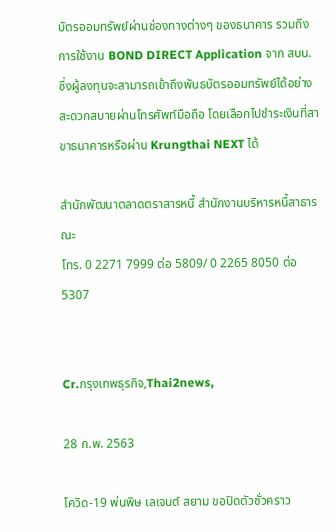บัตรออมทรัพย์ผ่านช่องทางต่างๆ ของธนาคาร รวมถึงการใช้งาน BOND DIRECT Application จาก สบน. ซึ่งผู้ลงทุนจะสามารถเข้าถึงพันธบัตรออมทรัพย์ได้อย่างสะดวกสบายผ่านโทรศัพท์มือถือ โดยเลือกไปชำระเงินที่สาขาธนาคารหรือผ่าน Krungthai NEXT ได้

สำนักพัฒนาตลาดตราสารหนี้ สำนักงานบริหารหนี้สาธารณะ
โทร. 0 2271 7999 ต่อ 5809/ 0 2265 8050 ต่อ 5307


Cr.กรุงเทพธุรกิจ,Thai2news,

28 ก.พ. 2563

โควิด-19 พ่นพิษ เลเจนด์ สยาม ขอปิดตัวชั่วคราว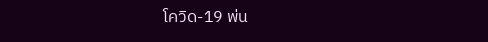โควิด-19 พ่น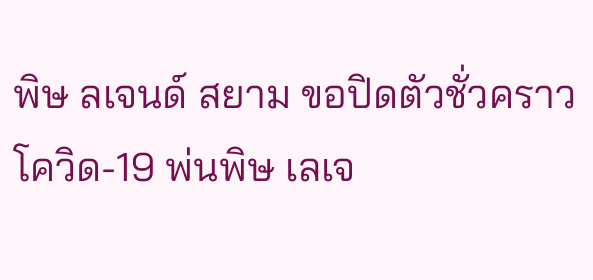พิษ ลเจนด์ สยาม ขอปิดตัวชั่วคราว
โควิด-19 พ่นพิษ เลเจ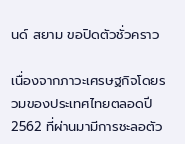นด์ สยาม ขอปิดตัวชั่วคราว

เนื่องจากภาวะเศรษฐกิจโดยรวมของประเทศไทยตลอดปี 2562 ที่ผ่านมามีการชะลอตัว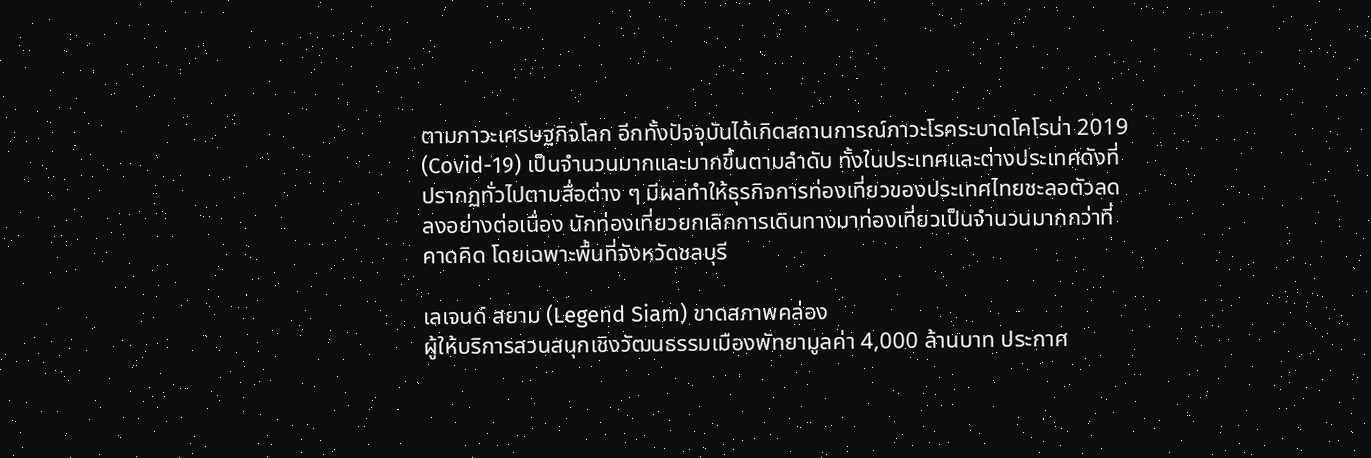ตามภาวะเศรษฐกิจโลก อีกทั้งปัจจุบันได้เกิดสถานการณ์ภาวะโรคระบาดโคโรน่า 2019 (Covid-19) เป็นจำนวนมากและมากขึ้นตามลำดับ ทั้งในประเทศและต่างประเทศดังที่ปรากฏทั่วไปตามสื่อต่าง ๆ มีผลทำให้ธุรกิจการท่องเที่ยวของประเทศไทยชะลอตัวลดลงอย่างต่อเนื่อง นักท่องเที่ยวยกเลิกการเดินทางมาท่องเที่ยวเป็นจำนวนมากกว่าที่คาดคิด โดยเฉพาะพื้นที่จังหวัดชลบุรี

เลเจนด์ สยาม (Legend Siam) ขาดสภาพคล่อง
ผู้ให้บริการสวนสนุกเชิงวัฒนธรรมเมืองพัทยามูลค่า 4,000 ล้านบาท ประกาศ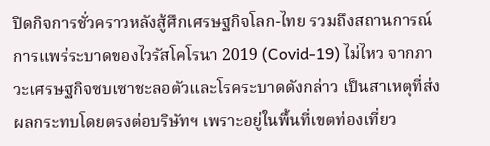ปิดกิจการชั่วคราวหลังสู้ศึกเศรษฐกิจโลก-ไทย รวมถึงสถานการณ์การแพร่ระบาดของไวรัสโคโรนา 2019 (Covid-19) ไม่ไหว จากภาวะเศรษฐกิจซบเซาชะลอตัวและโรคระบาดดังกล่าว เป็นสาเหตุที่ส่งผลกระทบโดยตรงต่อบริษัทฯ เพราะอยู่ในพื้นที่เขตท่องเที่ยว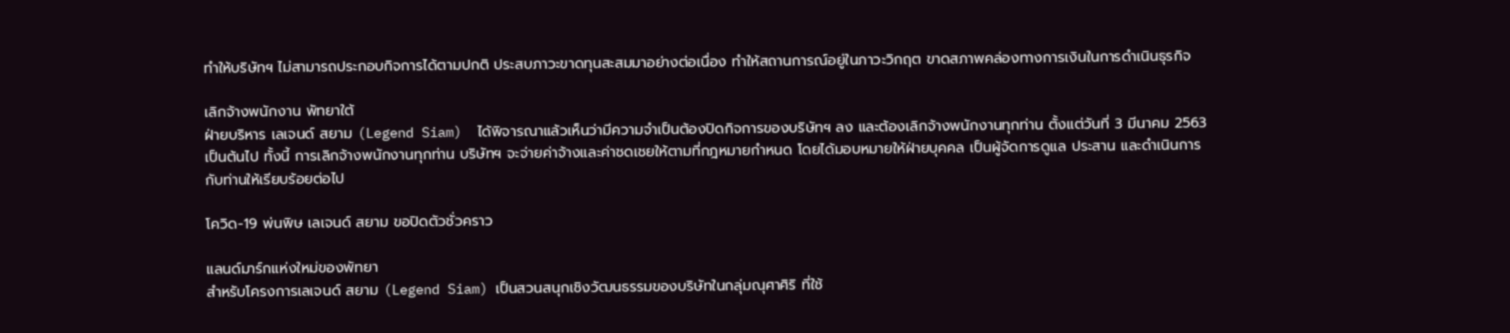ทำให้บริษัทฯ ไม่สามารถประกอบกิจการได้ตามปกติ ประสบภาวะขาดทุนสะสมมาอย่างต่อเนื่อง ทำให้สถานการณ์อยู่ในภาวะวิกฤต ขาดสภาพคล่องทางการเงินในการดำเนินธุรกิจ

เลิกจ้างพนักงาน พัทยาใต้
ฝ่ายบริหาร เลเจนด์ สยาม (Legend Siam)  ได้พิจารณาแล้วเห็นว่ามีความจำเป็นต้องปิดกิจการของบริษัทฯ ลง และต้องเลิกจ้างพนักงานทุกท่าน ตั้งแต่วันที่ 3 มีนาคม 2563 เป็นต้นไป ทั้งนี้ การเลิกจ้างพนักงานทุกท่าน บริษัทฯ จะจ่ายค่าจ้างและค่าชดเชยให้ตามที่กฎหมายกำหนด โดยได้มอบหมายให้ฝ่ายบุคคล เป็นผู้จัดการดูแล ประสาน และดำเนินการกับท่านให้เรียบร้อยต่อไป

โควิด-19 พ่นพิษ เลเจนด์ สยาม ขอปิดตัวชั่วคราว

แลนด์มาร์กแห่งใหม่ของพัทยา
สำหรับโครงการเลเจนด์ สยาม (Legend Siam) เป็นสวนสนุกเชิงวัฒนธรรมของบริษัทในกลุ่มณุศาศิริ ที่ใช้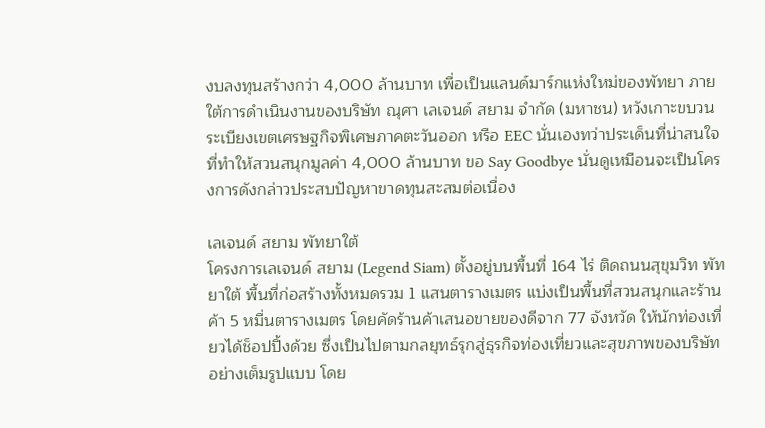งบลงทุนสร้างกว่า 4,000 ล้านบาท เพื่อเป็นแลนด์มาร์กแห่งใหม่ของพัทยา ภายใต้การดำเนินงานของบริษัท ณุศา เลเจนด์ สยาม จำกัด (มหาชน) หวังเกาะขบวนระเบียงเขตเศรษฐกิจพิเศษภาคตะวันออก หรือ EEC นั่นเองทว่าประเด็นที่น่าสนใจที่ทำให้สวนสนุกมูลค่า 4,000 ล้านบาท ขอ Say Goodbye นั่นดูเหมือนจะเป็นโครงการดังกล่าวประสบปัญหาขาดทุนสะสมต่อเนื่อง

เลเจนด์ สยาม พัทยาใต้
โครงการเลเจนด์ สยาม (Legend Siam) ตั้งอยู่บนพื้นที่ 164 ไร่ ติดถนนสุขุมวิท พัทยาใต้ พื้นที่ก่อสร้างทั้งหมดรวม 1 แสนตารางเมตร แบ่งเป็นพื้นที่สวนสนุกและร้านค้า 5 หมื่นตารางเมตร โดยคัดร้านค้าเสนอขายของดีจาก 77 จังหวัด ให้นักท่องเที่ยวได้ช็อปปิ้งด้วย ซึ่งเป็นไปตามกลยุทธ์รุกสู่ธุรกิจท่องเที่ยวและสุขภาพของบริษัทอย่างเต็มรูปแบบ โดย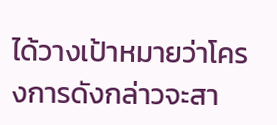ได้วางเป้าหมายว่าโครงการดังกล่าวจะสา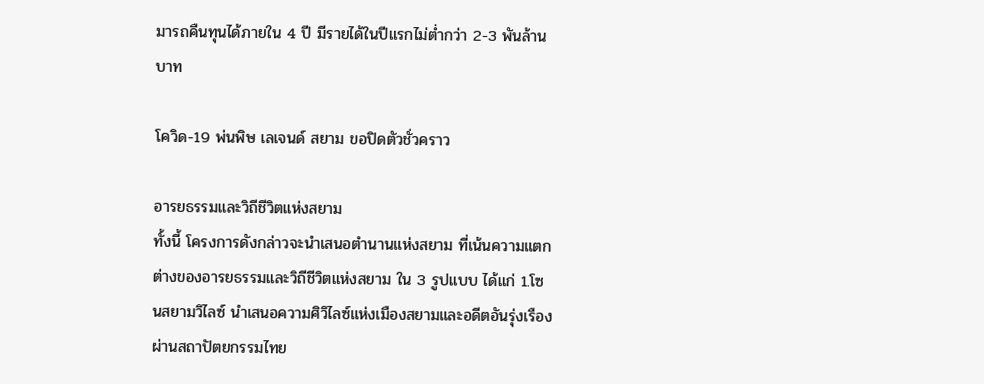มารถคืนทุนได้ภายใน 4 ปี มีรายได้ในปีแรกไม่ต่ำกว่า 2-3 พันล้านบาท

โควิด-19 พ่นพิษ เลเจนด์ สยาม ขอปิดตัวชั่วคราว

อารยธรรมและวิถีชีวิตแห่งสยาม
ทั้งนี้ โครงการดังกล่าวจะนำเสนอตำนานแห่งสยาม ที่เน้นความแตกต่างของอารยธรรมและวิถีชีวิตแห่งสยาม ใน 3 รูปแบบ ได้แก่ 1.โซนสยามวิไลซ์ นำเสนอความศิวิไลซ์แห่งเมืองสยามและอดีตอันรุ่งเรือง ผ่านสถาปัตยกรรมไทย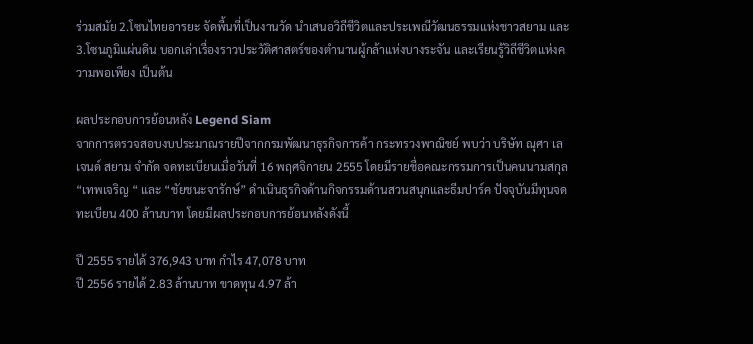ร่วมสมัย 2.โซนไทยอารยะ จัดพื้นที่เป็นงานวัด นำเสนอวิถีชีวิตและประเพณีวัฒนธรรมแห่งชาวสยาม และ 3.โซนภูมิแผ่นดิน บอกเล่าเรื่องราวประวัติศาสตร์ของตำนานผู้กล้าแห่งบางระจัน และเรียนรู้วิถีชีวิตแห่งความพอเพียง เป็นต้น

ผลประกอบการย้อนหลัง Legend Siam
จากการตรวจสอบงบประมาณรายปีจากกรมพัฒนาธุรกิจการค้า กระทรวงพาณิชย์ พบว่า บริษัท ณุศา เลเจนด์ สยาม จำกัด จดทะเบียนเมื่อวันที่ 16 พฤศจิกายน 2555 โดยมีรายชื่อคณะกรรมการเป็นคนนามสกุล “เทพเจริญ “ และ “ชัยชนะจารักษ์” ดำเนินธุรกิจด้านกิจกรรมด้านสวนสนุกและธีมปาร์ค ปัจจุบันมีทุนจดทะเบียน 400 ล้านบาท โดยมีผลประกอบการย้อนหลังดังนี้

ปี 2555 รายได้ 376,943 บาท กำไร 47,078 บาท
ปี 2556 รายได้ 2.83 ล้านบาท ขาดทุน 4.97 ล้า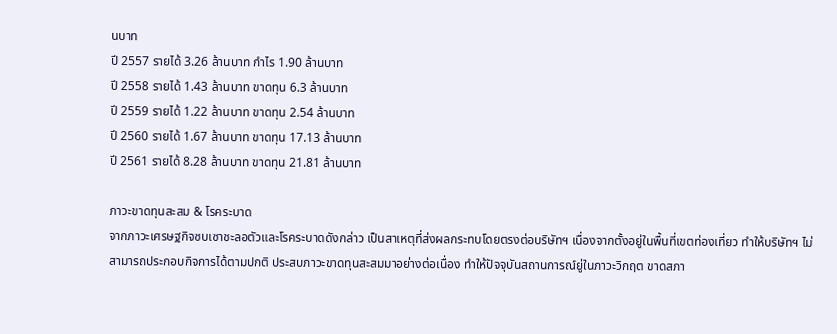นบาท
ปี 2557 รายได้ 3.26 ล้านบาท กำไร 1.90 ล้านบาท
ปี 2558 รายได้ 1.43 ล้านบาท ขาดทุน 6.3 ล้านบาท
ปี 2559 รายได้ 1.22 ล้านบาท ขาดทุน 2.54 ล้านบาท
ปี 2560 รายได้ 1.67 ล้านบาท ขาดทุน 17.13 ล้านบาท
ปี 2561 รายได้ 8.28 ล้านบาท ขาดทุน 21.81 ล้านบาท

ภาวะขาดทุนสะสม & โรคระบาด
จากภาวะเศรษฐกิจซบเซาชะลอตัวและโรคระบาดดังกล่าว เป็นสาเหตุที่ส่งผลกระทบโดยตรงต่อบริษัทฯ เนื่องจากตั้งอยู่ในพื้นที่เขตท่องเที่ยว ทำให้บริษัทฯ ไม่สามารถประกอบกิจการได้ตามปกติ ประสบภาวะขาดทุนสะสมมาอย่างต่อเนื่อง ทำให้ปัจจุบันสถานการณ์ยู่ในภาวะวิกฤต ขาดสภา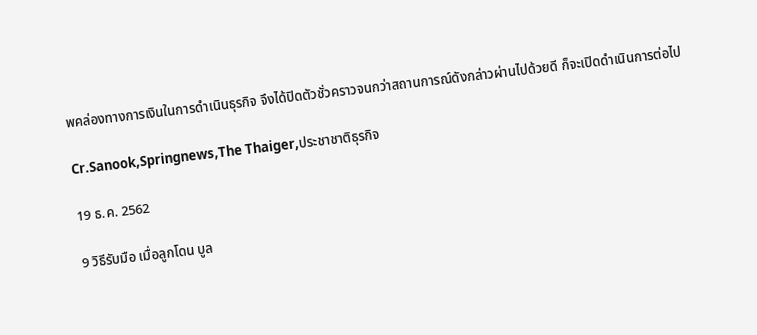พคล่องทางการเงินในการดำเนินธุรกิจ จึงได้ปิดตัวชั่วคราวจนกว่าสถานการณ์ดังกล่าวผ่านไปด้วยดี ก็จะเปิดดำเนินการต่อไป

Cr.Sanook,Springnews,The Thaiger,ประชาชาติธุรกิจ

19 ธ.ค. 2562

9 วิธีรับมือ เมื่อลูกโดน บูล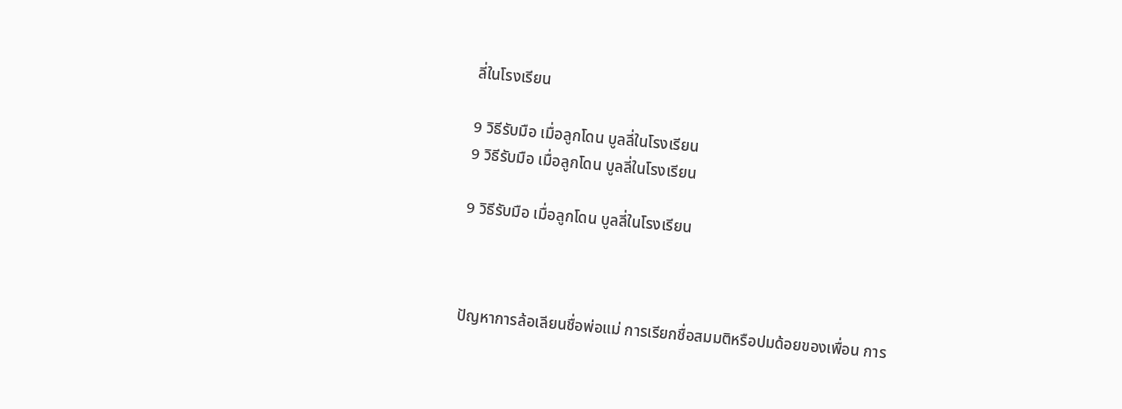ลี่ในโรงเรียน

9 วิธีรับมือ เมื่อลูกโดน บูลลี่ในโรงเรียน
9 วิธีรับมือ เมื่อลูกโดน บูลลี่ในโรงเรียน

9 วิธีรับมือ เมื่อลูกโดน บูลลี่ในโรงเรียน



ปัญหาการล้อเลียนชื่อพ่อแม่ การเรียกชื่อสมมติหรือปมด้อยของเพื่อน การ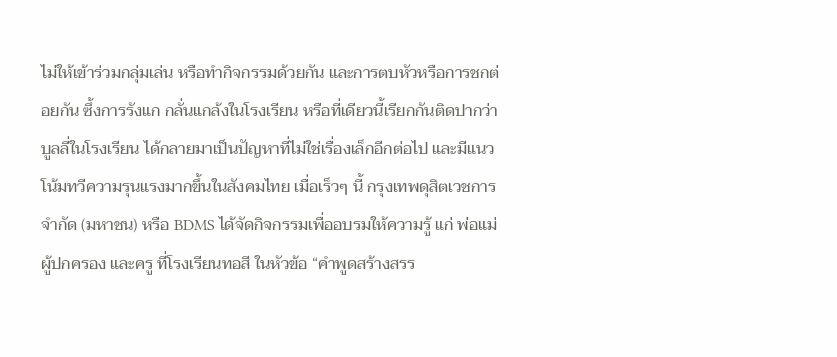ไม่ให้เข้าร่วมกลุ่มเล่น หรือทำกิจกรรมด้วยกัน และการตบหัวหรือการชกต่อยกัน ซึ้งการรังแก กลั่นแกล้งในโรงเรียน หรือที่เดียวนี้เรียกกันติดปากว่าบูลลี่ในโรงเรียน ได้กลายมาเป็นปัญหาที่ไม่ใช่เรื่องเล็กอีกต่อไป และมีแนวโน้มทวีความรุนแรงมากขึ้นในสังคมไทย เมื่อเร็วๆ นี้ กรุงเทพดุสิตเวชการ จำกัด (มหาชน) หรือ BDMS ได้จัดกิจกรรมเพื่ออบรมให้ความรู้ แก่ พ่อแม่ ผู้ปกครอง และครู ที่โรงเรียนทอสี ในหัวข้อ “คำพูดสร้างสรร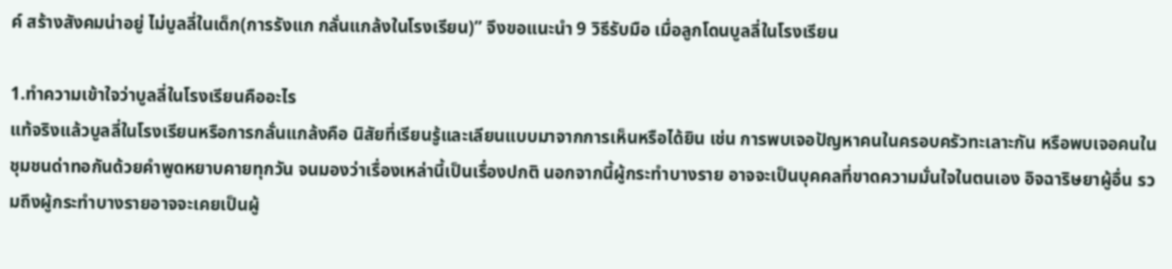ค์ สร้างสังคมน่าอยู่ ไม่บูลลี่ในเด็ก(การรังแก กลั่นแกล้งในโรงเรียน)” จึงขอแนะนำ 9 วิธีรับมือ เมื่อลูกโดนบูลลี่ในโรงเรียน

1.ทำความเข้าใจว่าบูลลี่ในโรงเรียนคืออะไร
แท้จริงแล้วบูลลี่ในโรงเรียนหรือการกลั่นแกล้งคือ นิสัยที่เรียนรู้และเลียนแบบมาจากการเห็นหรือได้ยิน เช่น การพบเจอปัญหาคนในครอบครัวทะเลาะกัน หรือพบเจอคนในชุมชนด่าทอกันด้วยคำพูดหยาบคายทุกวัน จนมองว่าเรื่องเหล่านี้เป็นเรื่องปกติ นอกจากนี้ผู้กระทำบางราย อาจจะเป็นบุคคลที่ขาดความมั่นใจในตนเอง อิจฉาริษยาผู้อื่น รวมถึงผู้กระทำบางรายอาจจะเคยเป็นผู้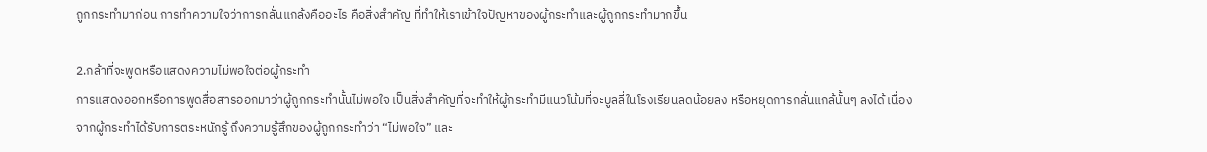ถูกกระทำมาก่อน การทำความใจว่าการกลั่นแกล้งคืออะไร คือสิ่งสำคัญ ที่ทำให้เราเข้าใจปัญหาของผู้กระทำและผู้ถูกกระทำมากขึ้น

2.กล้าที่จะพูดหรือแสดงความไม่พอใจต่อผู้กระทำ
การแสดงออกหรือการพูดสื่อสารออกมาว่าผู้ถูกกระทำนั้นไม่พอใจ เป็นสิ่งสำคัญที่จะทำให้ผู้กระทำมีแนวโน้มที่จะบูลลี่ในโรงเรียนลดน้อยลง หรือหยุดการกลั่นแกล้นั้นๆ ลงได้ เนื่องจากผู้กระทำได้รับการตระหนักรู้ ถึงความรู้สึกของผู้ถูกกระทำว่า “ไม่พอใจ” และ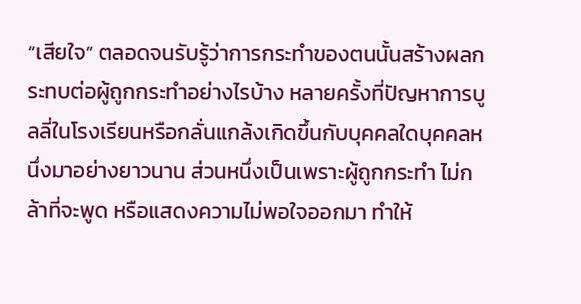“เสียใจ” ตลอดจนรับรู้ว่าการกระทำของตนนั้นสร้างผลกระทบต่อผู้ถูกกระทำอย่างไรบ้าง หลายครั้งที่ปัญหาการบูลลี่ในโรงเรียนหรือกลั่นแกล้งเกิดขึ้นกับบุคคลใดบุคคลหนึ่งมาอย่างยาวนาน ส่วนหนึ่งเป็นเพราะผู้ถูกกระทำ ไม่กล้าที่จะพูด หรือแสดงความไม่พอใจออกมา ทำให้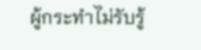ผู้กระทำไม่รับรู้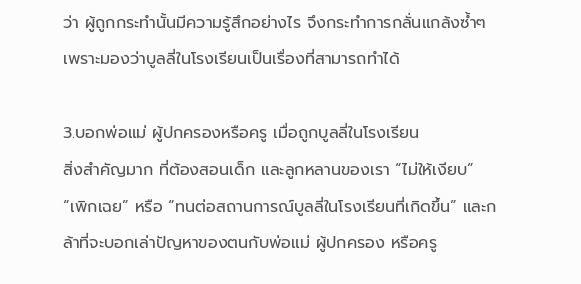ว่า ผู้ถูกกระทำนั้นมีความรู้สึกอย่างไร จึงกระทำการกลั่นแกล้งซ้ำๆ เพราะมองว่าบูลลี่ในโรงเรียนเป็นเรื่องที่สามารถทำได้

3.บอกพ่อแม่ ผู้ปกครองหรือครู เมื่อถูกบูลลี่ในโรงเรียน
สิ่งสำคัญมาก ที่ต้องสอนเด็ก และลูกหลานของเรา “ไม่ให้เงียบ”  “เพิกเฉย” หรือ “ทนต่อสถานการณ์บูลลี่ในโรงเรียนที่เกิดขึ้น” และกล้าที่จะบอกเล่าปัญหาของตนกับพ่อแม่ ผู้ปกครอง หรือครู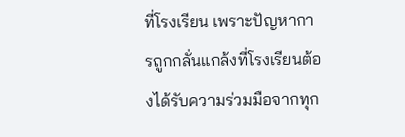ที่โรงเรียน เพราะปัญหาการถูกกลั่นแกล้งที่โรงเรียนต้องได้รับความร่วมมือจากทุก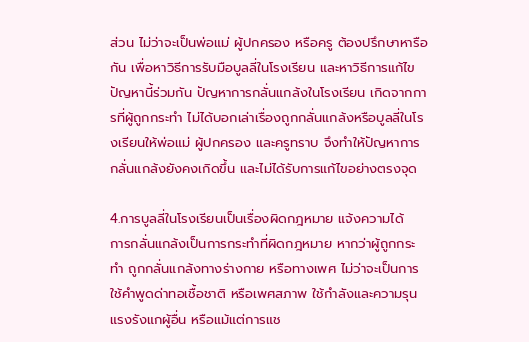ส่วน ไม่ว่าจะเป็นพ่อแม่ ผู้ปกครอง หรือครู ต้องปรึกษาหารือกัน เพื่อหาวิธีการรับมือบูลลี่ในโรงเรียน และหาวิธีการแก้ไขปัญหานี้ร่วมกัน ปัญหาการกลั่นแกล้งในโรงเรียน เกิดจากการที่ผู้ถูกกระทำ ไม่ได้บอกเล่าเรื่องถูกกลั่นแกล้งหรือบูลลี่ในโรงเรียนให้พ่อแม่ ผู้ปกครอง และครูทราบ จึงทำให้ปัญหาการกลั่นแกล้งยังคงเกิดขึ้น และไม่ได้รับการแก้ไขอย่างตรงจุด

4.การบูลลี่ในโรงเรียนเป็นเรื่องผิดกฎหมาย แจ้งความได้
การกลั่นแกล้งเป็นการกระทำที่ผิดกฎหมาย หากว่าผู้ถูกกระทำ ถูกกลั่นแกล้งทางร่างกาย หรือทางเพศ ไม่ว่าจะเป็นการใช้คำพูดด่าทอเชื้อชาติ หรือเพศสภาพ ใช้กำลังและความรุนแรงรังแกผู้อื่น หรือแม้แต่การแช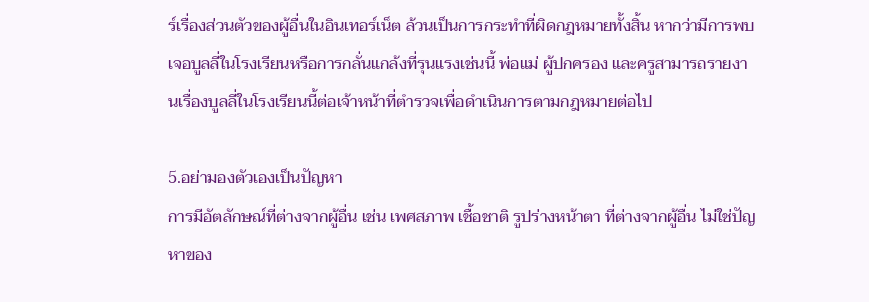ร์เรื่องส่วนตัวของผู้อื่นในอินเทอร์เน็ต ล้วนเป็นการกระทำที่ผิดกฎหมายทั้งสิ้น หากว่ามีการพบเจอบูลลี่ในโรงเรียนหรือการกลั่นแกล้งที่รุนแรงเช่นนี้ พ่อแม่ ผู้ปกครอง และครูสามารถรายงานเรื่องบูลลี่ในโรงเรียนนี้ต่อเจ้าหน้าที่ตำรวจเพื่อดำเนินการตามกฎหมายต่อไป

5.อย่ามองตัวเองเป็นปัญหา
การมีอัตลักษณ์ที่ต่างจากผู้อื่น เช่น เพศสภาพ เชื้อชาติ รูปร่างหน้าตา ที่ต่างจากผู้อื่น ไม่ใช่ปัญหาของ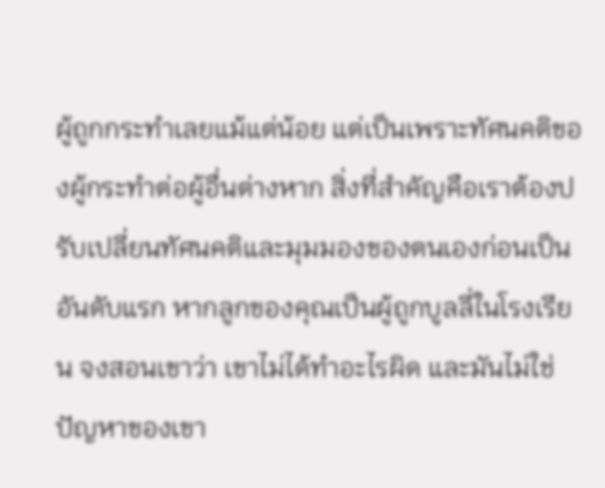ผู้ถูกกระทำเลยแม้แต่น้อย แต่เป็นเพราะทัศนคติของผู้กระทำต่อผู้อื่นต่างหาก สิ่งที่สำคัญคือเราต้องปรับเปลี่ยนทัศนคติและมุมมองของตนเองก่อนเป็นอันดับแรก หากลูกของคุณเป็นผู้ถูกบูลลี่ในโรงเรียน จงสอนเขาว่า เขาไม่ได้ทำอะไรผิด และมันไม่ใช่ปัญหาของเขา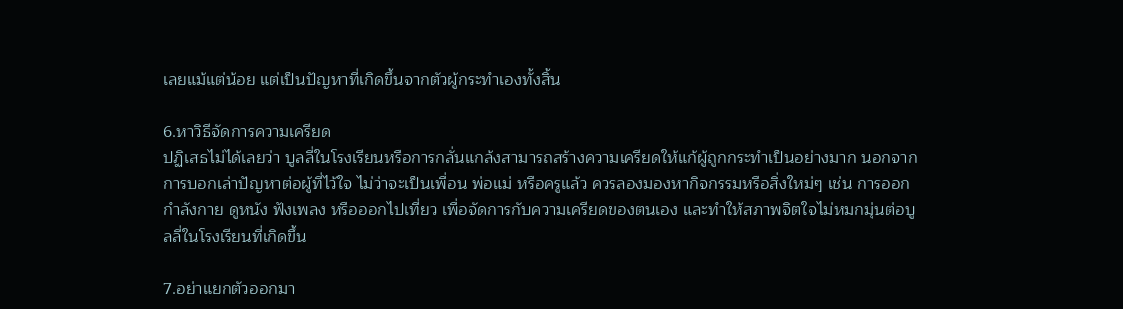เลยแม้แต่น้อย แต่เป็นปัญหาที่เกิดขึ้นจากตัวผู้กระทำเองทั้งสิ้น

6.หาวิธีจัดการความเครียด
ปฏิเสธไม่ได้เลยว่า บูลลี่ในโรงเรียนหรือการกลั่นแกล้งสามารถสร้างความเครียดให้แก้ผู้ถูกกระทำเป็นอย่างมาก นอกจากการบอกเล่าปัญหาต่อผู้ที่ไว้ใจ ไม่ว่าจะเป็นเพื่อน พ่อแม่ หรือครูแล้ว ควรลองมองหากิจกรรมหรือสิ่งใหม่ๆ เช่น การออกกำลังกาย ดูหนัง ฟังเพลง หรือออกไปเที่ยว เพื่อจัดการกับความเครียดของตนเอง และทำให้สภาพจิตใจไม่หมกมุ่นต่อบูลลี่ในโรงเรียนที่เกิดขึ้น

7.อย่าแยกตัวออกมา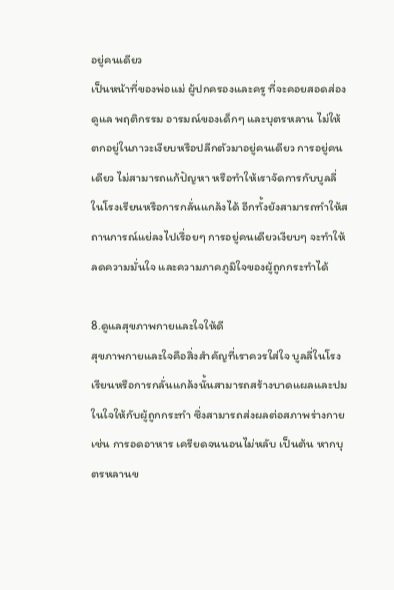อยู่คนเดียว
เป็นหน้าที่ของพ่อแม่ ผู้ปกครองและครู ที่จะคอยสอดส่อง ดูแล พฤติกรรม อารมณ์ของเด็กๆ และบุตรหลาน ไม่ให้ตกอยู่ในภาวะเงียบหรือปลีกตัวมาอยู่คนเดียว การอยู่คนเดียว ไม่สามารถแก้ปัญหา หรือทำให้เราจัดการกับบูลลี่ในโรงเรียนหรือการกลั่นแกล้งได้ อีกทั้งยังสามารถทำให้สถานการณ์แย่ลงไปเรื่อยๆ การอยู่คนเดียวเงียบๆ จะทำให้ลดความมั่นใจ และความภาคภูมิใจของผู้ถูกกระทำได้

8.ดูแลสุขภาพกายและใจให้ดี
สุขภาพกายและใจคือสิ่งสำคัญที่เราควรใส่ใจ บูลลี่ในโรงเรียนหรือการกลั่นแกล้งนั้นสามารถสร้างบาดแผลและปมในใจให้กับผู้ถูกกระทำ ซึ่งสามารถส่งผลต่อสภาพร่างกาย เช่น การอดอาหาร เครียดจนนอนไม่หลับ เป็นต้น หากบุตรหลานข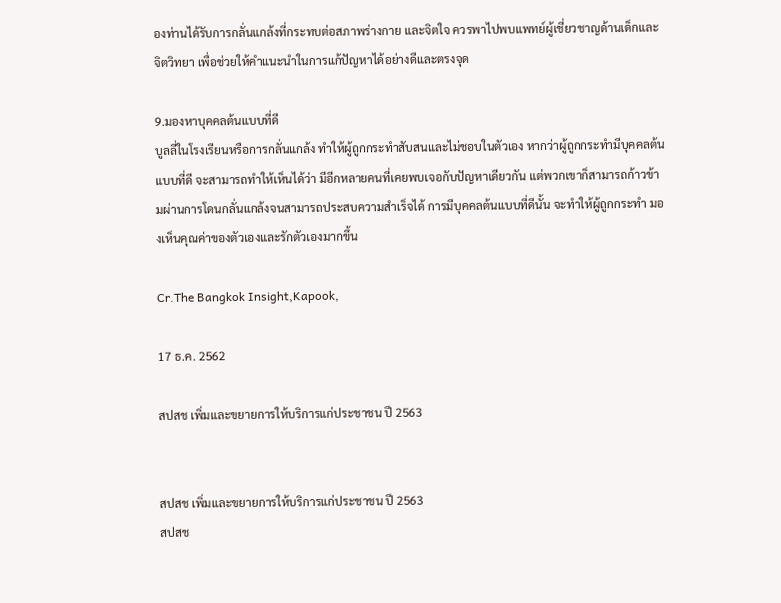องท่านได้รับการกลั่นแกล้งที่กระทบต่อสภาพร่างกาย และจิตใจ ควรพาไปพบแพทย์ผู้เชี่ยวชาญด้านเด็กและจิตวิทยา เพื่อช่วยให้คำแนะนำในการแก้ปัญหาได้อย่างดีและตรงจุด

9.มองหาบุคคลต้นแบบที่ดี
บูลลี่ในโรงเรียนหรือการกลั่นแกล้ง ทำให้ผู้ถูกกระทำสับสนและไม่ชอบในตัวเอง หากว่าผู้ถูกกระทำมีบุคคลต้นแบบที่ดี จะสามารถทำให้เห็นได้ว่า มีอีกหลายคนที่เคยพบเจอกับปัญหาเดียวกัน แต่พวกเขาก็สามารถก้าวข้ามผ่านการโดนกลั่นแกล้งจนสามารถประสบความสำเร็จได้ การมีบุคคลต้นแบบที่ดีนั้น จะทำให้ผู้ถูกกระทำ มองเห็นคุณค่าของตัวเองและรักตัวเองมากขึ้น

Cr.The Bangkok Insight,Kapook,

17 ธ.ค. 2562

สปสช เพิ่มและขยายการให้บริการแก่ประชาชน ปี 2563


สปสช เพิ่มและขยายการให้บริการแก่ประชาชน ปี 2563
สปสช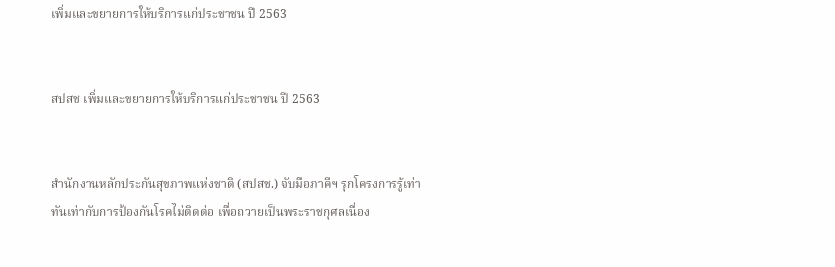เพิ่มและขยายการให้บริการแก่ประชาชน ปี 2563


สปสช เพิ่มและขยายการให้บริการแก่ประชาชน ปี 2563


สำนักงานหลักประกันสุขภาพแห่งชาติ (สปสช.) จับมือภาคีฯ รุกโครงการรู้เท่าทันเท่ากับการป้องกันโรคไม่ติดต่อ เพื่อถวายเป็นพระราชกุศลเนื่อง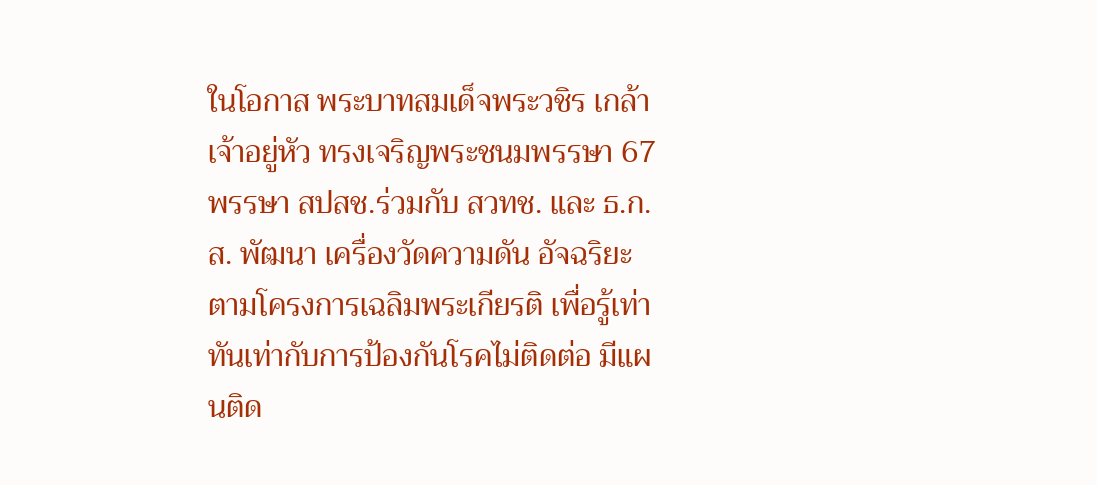ในโอกาส พระบาทสมเด็จพระวชิร เกล้าเจ้าอยู่หัว ทรงเจริญพระชนมพรรษา 67 พรรษา สปสช.ร่วมกับ สวทช. และ ธ.ก.ส. พัฒนา เครื่องวัดความดัน อัจฉริยะ ตามโครงการเฉลิมพระเกียรติ เพื่อรู้เท่าทันเท่ากับการป้องกันโรคไม่ติดต่อ มีแผนติด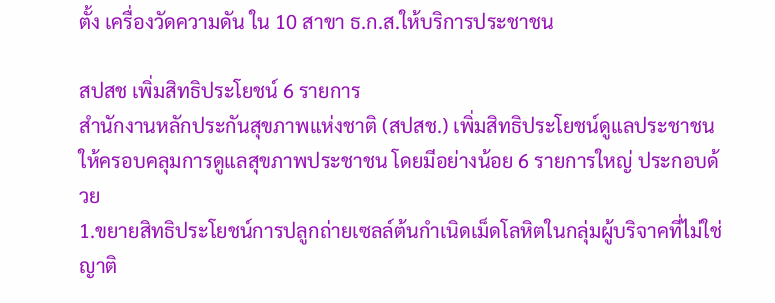ตั้ง เครื่องวัดความดัน ใน 10 สาขา ธ.ก.ส.ให้บริการประชาชน

สปสช เพิ่มสิทธิประโยชน์ 6 รายการ
สำนักงานหลักประกันสุขภาพแห่งชาติ (สปสช.) เพิ่มสิทธิประโยชน์ดูแลประชาชน ให้ครอบคลุมการดูแลสุขภาพประชาชน โดยมีอย่างน้อย 6 รายการใหญ่ ประกอบด้วย
1.ขยายสิทธิประโยชน์การปลูกถ่ายเซลล์ต้นกำเนิดเม็ดโลหิตในกลุ่มผู้บริจาคที่ไม่ใช่ญาติ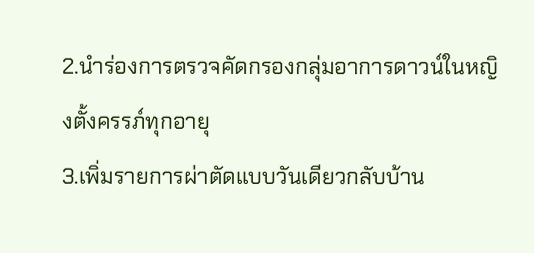2.นำร่องการตรวจคัดกรองกลุ่มอาการดาวน์ในหญิงตั้งครรภ์ทุกอายุ
3.เพิ่มรายการผ่าตัดแบบวันเดียวกลับบ้าน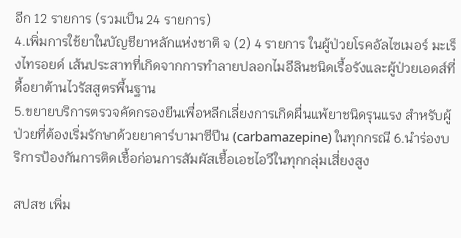อีก 12 รายการ (รวมเป็น 24 รายการ)
4.เพิ่มการใช้ยาในบัญชียาหลักแห่งชาติ จ (2) 4 รายการ ในผู้ป่วยโรคอัลไซเมอร์ มะเร็งไทรอยด์ เส้นประสาทที่เกิดจากการทำลายปลอกไมอีลินชนิดเรื้อรังและผู้ป่วยเอดส์ที่ดื้อยาต้านไวรัสสูตรพื้นฐาน
5.ขยายบริการตรวจคัดกรองยีนเพื่อหลีกเลี่ยงการเกิดผื่นแพ้ยาชนิดรุนแรง สำหรับผู้ป่วยที่ต้องเริ่มรักษาด้วยยาคาร์บามาซีปีน (carbamazepine) ในทุกกรณี 6.นำร่องบริการป้องกันการติดเชื้อก่อนการสัมผัสเชื้อเอชไอวีในทุกกลุ่มเสี่ยงสูง

สปสช เพิ่ม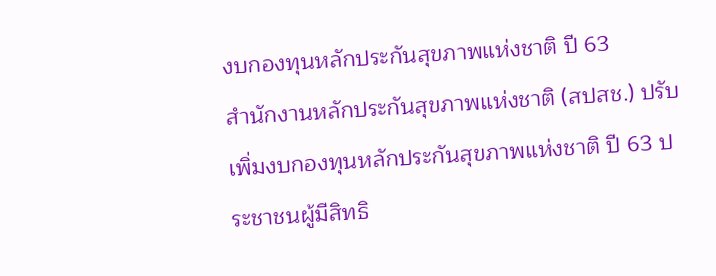งบกองทุนหลักประกันสุขภาพแห่งชาติ ปี 63
สำนักงานหลักประกันสุขภาพแห่งชาติ (สปสช.) ปรับเพิ่มงบกองทุนหลักประกันสุขภาพแห่งชาติ ปี 63 ประชาชนผู้มีสิทธิ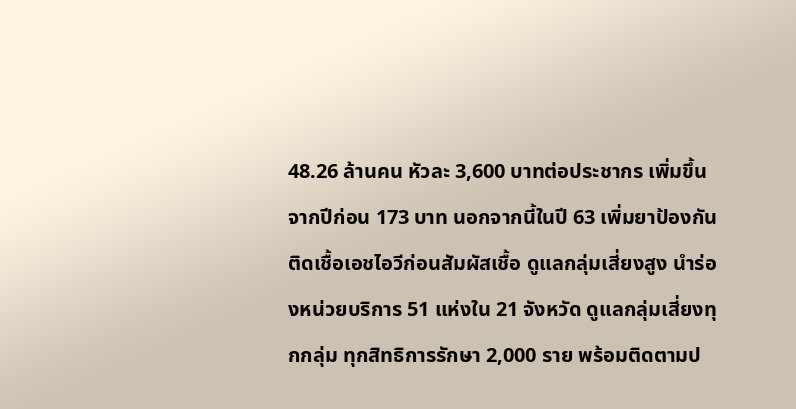48.26 ล้านคน หัวละ 3,600 บาทต่อประชากร เพิ่มขึ้นจากปีก่อน 173 บาท นอกจากนี้ในปี 63 เพิ่มยาป้องกันติดเชื้อเอชไอวีก่อนสัมผัสเชื้อ ดูแลกลุ่มเสี่ยงสูง นำร่องหน่วยบริการ 51 แห่งใน 21 จังหวัด ดูแลกลุ่มเสี่ยงทุกกลุ่ม ทุกสิทธิการรักษา 2,000 ราย พร้อมติดตามป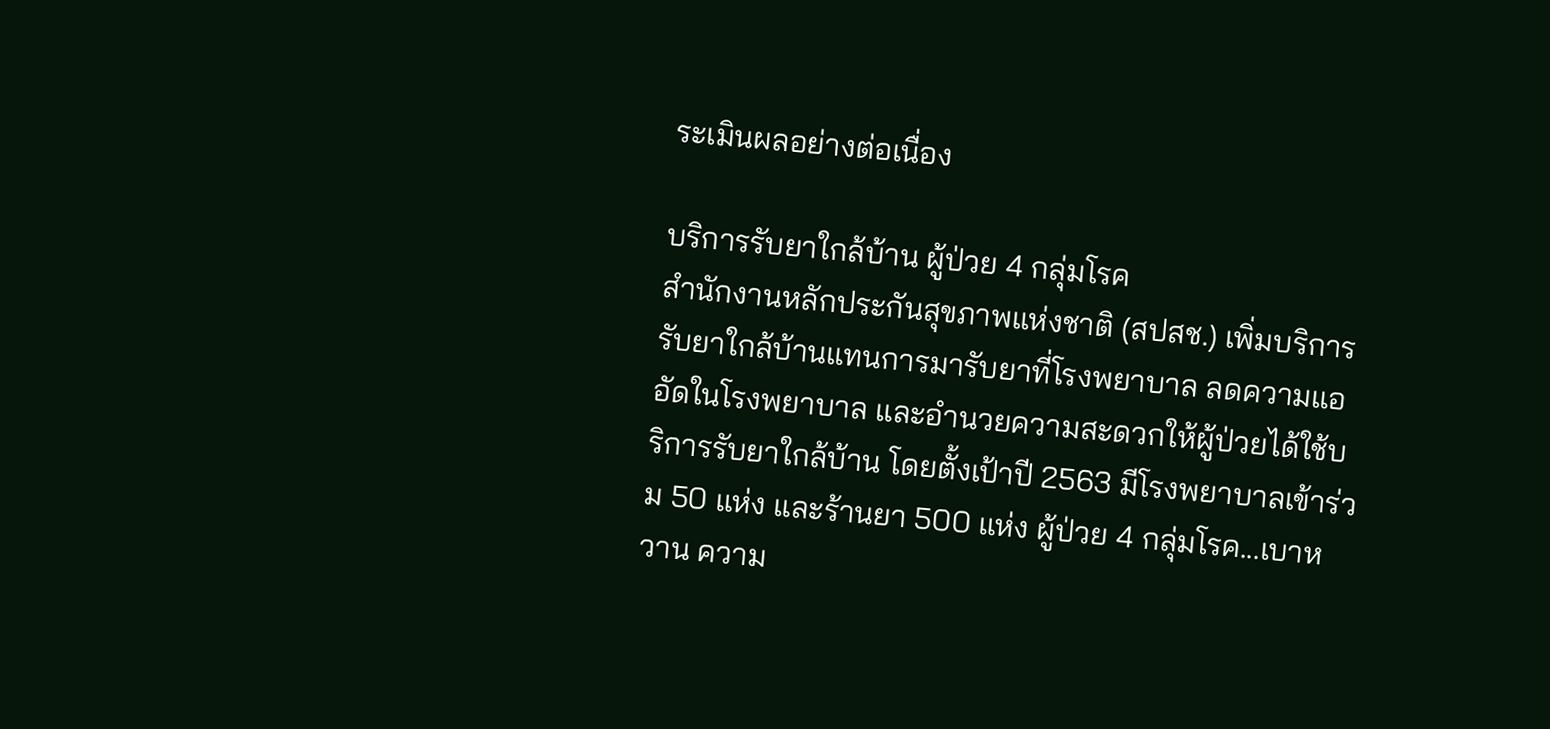ระเมินผลอย่างต่อเนื่อง

บริการรับยาใกล้บ้าน ผู้ป่วย 4 กลุ่มโรค
สำนักงานหลักประกันสุขภาพแห่งชาติ (สปสช.) เพิ่มบริการรับยาใกล้บ้านแทนการมารับยาที่โรงพยาบาล ลดความแออัดในโรงพยาบาล และอำนวยความสะดวกให้ผู้ป่วยได้ใช้บริการรับยาใกล้บ้าน โดยตั้งเป้าปี 2563 มีโรงพยาบาลเข้าร่วม 50 แห่ง และร้านยา 500 แห่ง ผู้ป่วย 4 กลุ่มโรค...เบาหวาน ความ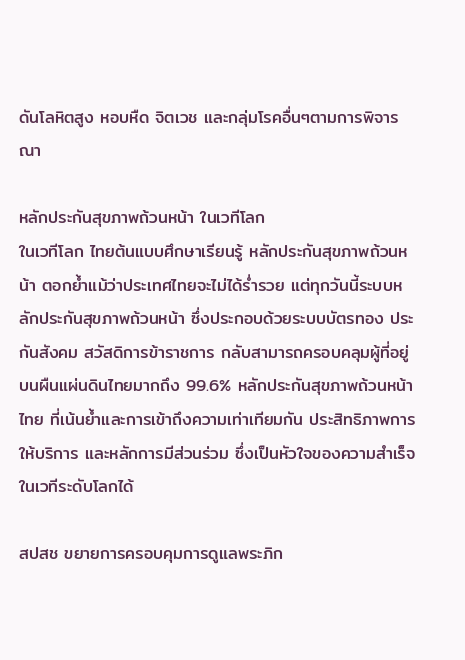ดันโลหิตสูง หอบหืด จิตเวช และกลุ่มโรคอื่นๆตามการพิจารณา

หลักประกันสุขภาพถ้วนหน้า ในเวทีโลก
ในเวทีโลก ไทยต้นแบบศึกษาเรียนรู้ หลักประกันสุขภาพถ้วนหน้า ตอกย้ำแม้ว่าประเทศไทยจะไม่ได้ร่ำรวย แต่ทุกวันนี้ระบบหลักประกันสุขภาพถ้วนหน้า ซึ่งประกอบด้วยระบบบัตรทอง ประกันสังคม สวัสดิการข้าราชการ กลับสามารถครอบคลุมผู้ที่อยู่บนผืนแผ่นดินไทยมากถึง 99.6% หลักประกันสุขภาพถ้วนหน้าไทย ที่เน้นย้ำและการเข้าถึงความเท่าเทียมกัน ประสิทธิภาพการให้บริการ และหลักการมีส่วนร่วม ซึ่งเป็นหัวใจของความสำเร็จในเวทีระดับโลกได้

สปสช ขยายการครอบคุมการดูแลพระภิก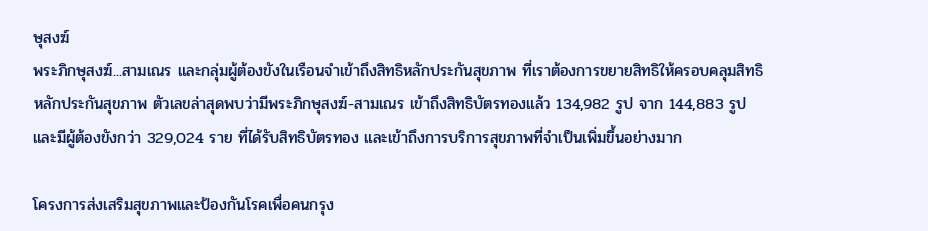ษุสงฆ์
พระภิกษุสงฆ์...สามเณร และกลุ่มผู้ต้องขังในเรือนจำเข้าถึงสิทธิหลักประกันสุขภาพ ที่เราต้องการขยายสิทธิให้ครอบคลุมสิทธิหลักประกันสุขภาพ ตัวเลขล่าสุดพบว่ามีพระภิกษุสงฆ์-สามเณร เข้าถึงสิทธิบัตรทองแล้ว 134,982 รูป จาก 144,883 รูป และมีผู้ต้องขังกว่า 329,024 ราย ที่ได้รับสิทธิบัตรทอง และเข้าถึงการบริการสุขภาพที่จำเป็นเพิ่มขึ้นอย่างมาก

โครงการส่งเสริมสุขภาพและป้องกันโรคเพื่อคนกรุง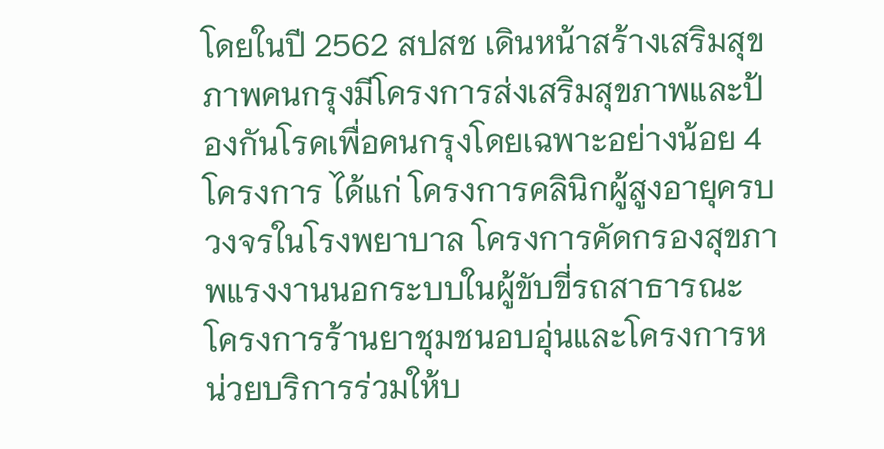โดยในปี 2562 สปสช เดินหน้าสร้างเสริมสุขภาพคนกรุงมีโครงการส่งเสริมสุขภาพและป้องกันโรคเพื่อคนกรุงโดยเฉพาะอย่างน้อย 4 โครงการ ได้แก่ โครงการคลินิกผู้สูงอายุครบวงจรในโรงพยาบาล โครงการคัดกรองสุขภาพแรงงานนอกระบบในผู้ขับขี่รถสาธารณะ โครงการร้านยาชุมชนอบอุ่นและโครงการหน่วยบริการร่วมให้บ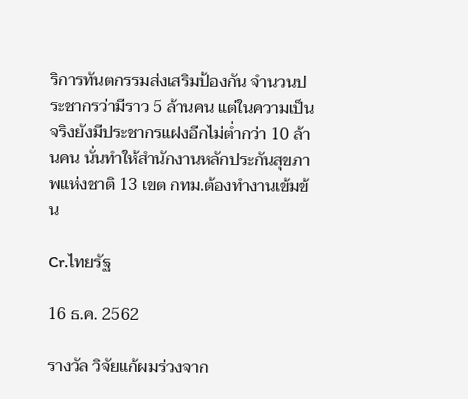ริการทันตกรรมส่งเสริมป้องกัน จำนวนประชากรว่ามีราว 5 ล้านคน แต่ในความเป็นจริงยังมีประชากรแฝงอีกไม่ต่ำกว่า 10 ล้านคน นั่นทำให้สำนักงานหลักประกันสุขภาพแห่งชาติ 13 เขต กทม.ต้องทำงานเข้มข้น

Cr.ไทยรัฐ

16 ธ.ค. 2562

รางวัล วิจัยแก้ผมร่วงจาก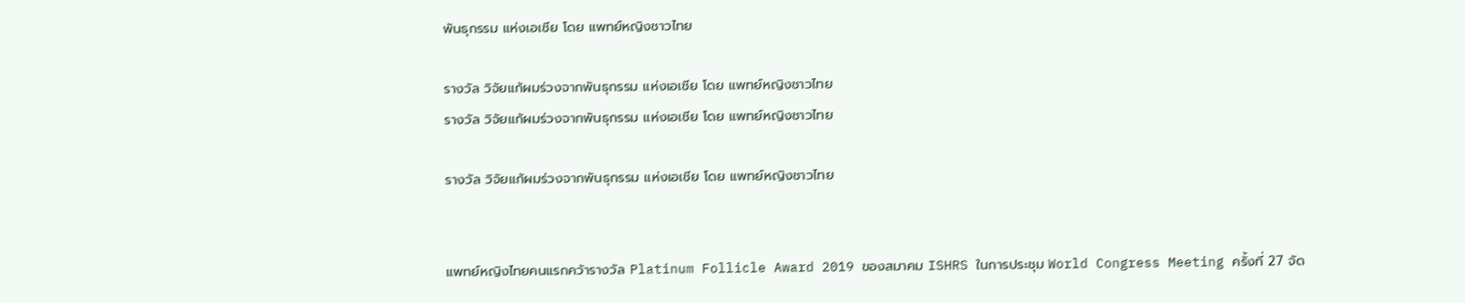พันธุกรรม แห่งเอเชีย โดย แพทย์หญิงชาวไทย

รางวัล วิจัยแก้ผมร่วงจากพันธุกรรม แห่งเอเชีย โดย แพทย์หญิงชาวไทย
รางวัล วิจัยแก้ผมร่วงจากพันธุกรรม แห่งเอเชีย โดย แพทย์หญิงชาวไทย

รางวัล วิจัยแก้ผมร่วงจากพันธุกรรม แห่งเอเชีย โดย แพทย์หญิงชาวไทย


แพทย์หญิงไทยคนแรกคว้ารางวัล Platinum Follicle Award 2019 ของสมาคม ISHRS ในการประชุม World Congress Meeting ครั้งที่ 27 จัด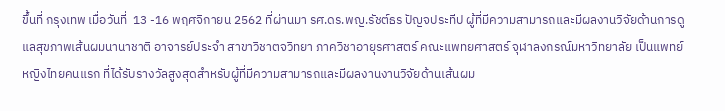ขึ้นที่ กรุงเทพ เมื่อวันที่  13 -16 พฤศจิกายน 2562 ที่ผ่านมา รศ.ดร.พญ.รัชต์ธร ปัญจประทีป ผู้ที่มีความสามารถและมีผลงานวิจัยด้านการดูแลสุขภาพเส้นผมนานาชาติ อาจารย์ประจำ สาขาวิชาตจวิทยา ภาควิชาอายุรศาสตร์ คณะแพทยศาสตร์ จุฬาลงกรณ์มหาวิทยาลัย เป็นแพทย์หญิงไทยคนแรก ที่ได้รับรางวัลสูงสุดสำหรับผู้ที่มีความสามารถและมีผลงานงานวิจัยด้านเส้นผม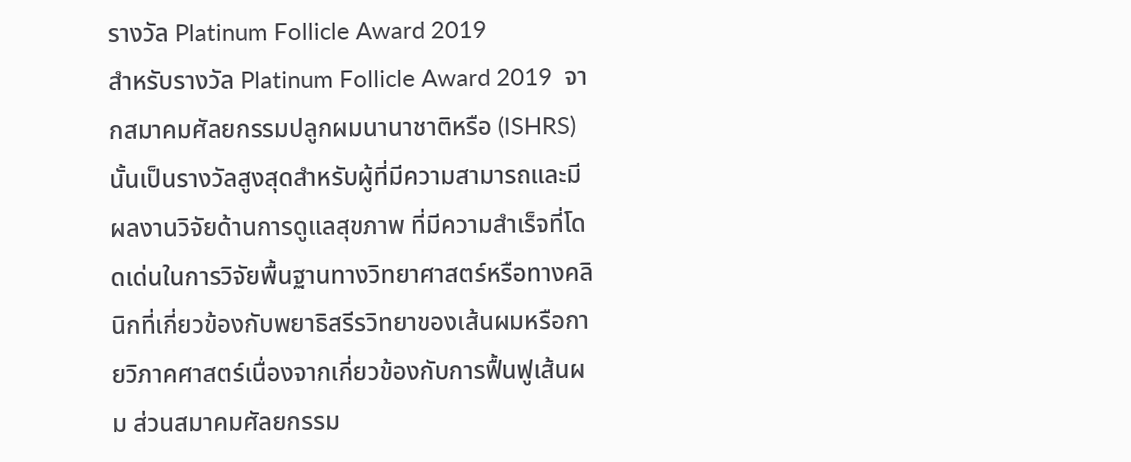รางวัล Platinum Follicle Award 2019
สำหรับรางวัล Platinum Follicle Award 2019  จากสมาคมศัลยกรรมปลูกผมนานาชาติหรือ (ISHRS) นั้นเป็นรางวัลสูงสุดสำหรับผู้ที่มีความสามารถและมีผลงานวิจัยด้านการดูแลสุขภาพ ที่มีความสำเร็จที่โดดเด่นในการวิจัยพื้นฐานทางวิทยาศาสตร์หรือทางคลินิกที่เกี่ยวข้องกับพยาธิสรีรวิทยาของเส้นผมหรือกายวิภาคศาสตร์เนื่องจากเกี่ยวข้องกับการฟื้นฟูเส้นผม ส่วนสมาคมศัลยกรรม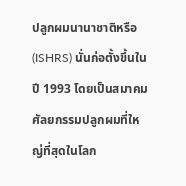ปลูกผมนานาชาติหรือ (ISHRS) นั่นก่อตั้งขึ้นในปี 1993 โดยเป็นสมาคมศัลยกรรมปลูกผมที่ใหญ่ที่สุดในโลก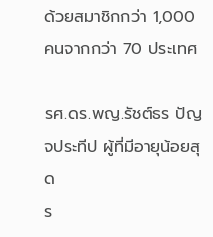ด้วยสมาชิกกว่า 1,000 คนจากกว่า 70 ประเทศ

รศ.ดร.พญ.รัชต์ธร ปัญจประทีป ผู้ที่มีอายุน้อยสุด
ร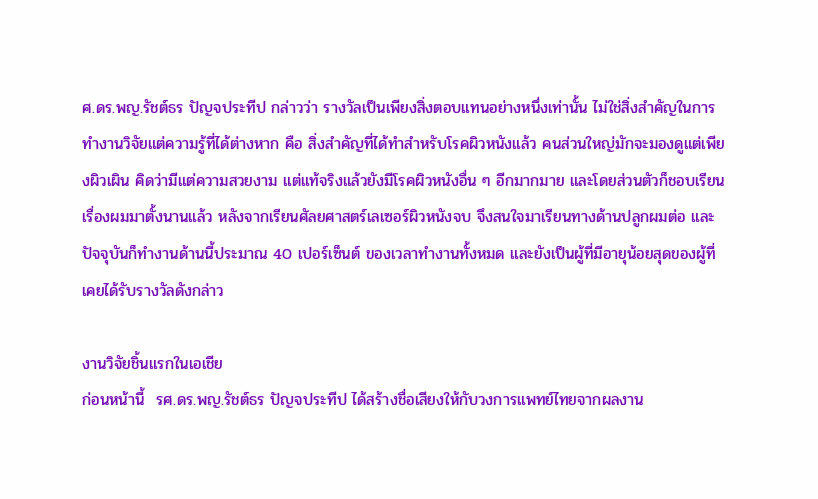ศ.ดร.พญ.รัชต์ธร ปัญจประทีป กล่าวว่า รางวัลเป็นเพียงสิ่งตอบแทนอย่างหนึ่งเท่านั้น ไม่ใช่สิ่งสำคัญในการทำงานวิจัยแต่ความรู้ที่ได้ต่างหาก คือ สิ่งสำคัญที่ได้ทำสำหรับโรคผิวหนังแล้ว คนส่วนใหญ่มักจะมองดูแต่เพียงผิวเผิน คิดว่ามีแต่ความสวยงาม แต่แท้จริงแล้วยังมีโรคผิวหนังอื่น ๆ อีกมากมาย และโดยส่วนตัวก็ชอบเรียนเรื่องผมมาตั้งนานแล้ว หลังจากเรียนศัลยศาสตร์เลเซอร์ผิวหนังจบ จึงสนใจมาเรียนทางด้านปลูกผมต่อ และปัจจุบันก็ทำงานด้านนี้ประมาณ 40 เปอร์เซ็นต์ ของเวลาทำงานทั้งหมด และยังเป็นผู้ที่มีอายุน้อยสุดของผู้ที่เคยได้รับรางวัลดังกล่าว

งานวิจัยชิ้นแรกในเอเชีย
ก่อนหน้านี้  รศ.ดร.พญ.รัชต์ธร ปัญจประทีป ได้สร้างชื่อเสียงให้กับวงการแพทย์ไทยจากผลงาน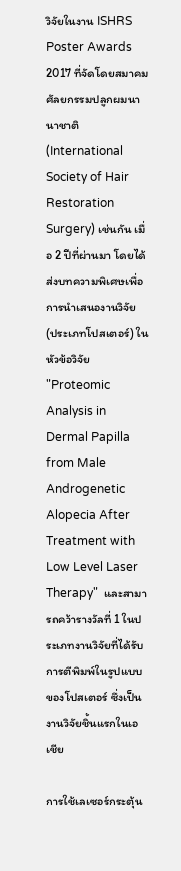วิจัยในงาน ISHRS Poster Awards 2017 ที่จัดโดยสมาคมศัลยกรรมปลูกผมนานาชาติ (International Society of Hair Restoration Surgery) เช่นกัน เมื่อ 2 ปีที่ผ่านมา โดยได้ส่งบทความพิเศษเพื่อการนำเสนองานวิจัย (ประเภทโปสเตอร์) ในหัวข้อวิจัย "Proteomic Analysis in Dermal Papilla from Male Androgenetic Alopecia After Treatment with Low Level Laser Therapy"  และสามารถคว้ารางวัลที่ 1 ในประเภทงานวิจัยที่ได้รับการตีพิมพ์ในรูปแบบของโปสเตอร์ ซึ่งเป็นงานวิจัยชิ้นแรกในเอเชีย

การใช้เลเซอร์กระตุ้น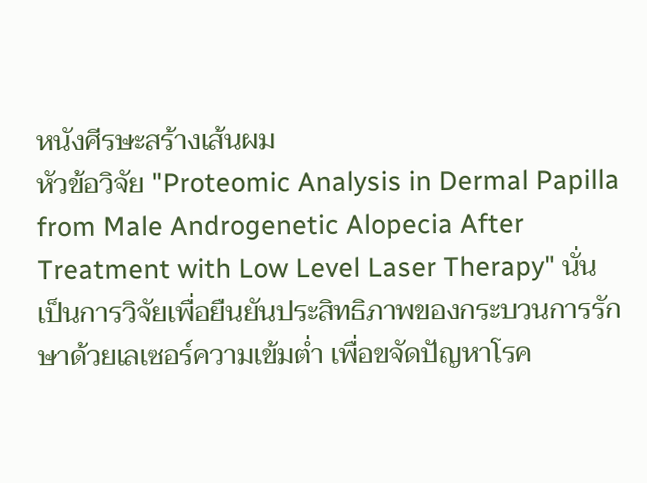หนังศีรษะสร้างเส้นผม
หัวข้อวิจัย "Proteomic Analysis in Dermal Papilla from Male Androgenetic Alopecia After Treatment with Low Level Laser Therapy" นั่น เป็นการวิจัยเพื่อยืนยันประสิทธิภาพของกระบวนการรักษาด้วยเลเซอร์ความเข้มต่ำ เพื่อขจัดปัญหาโรค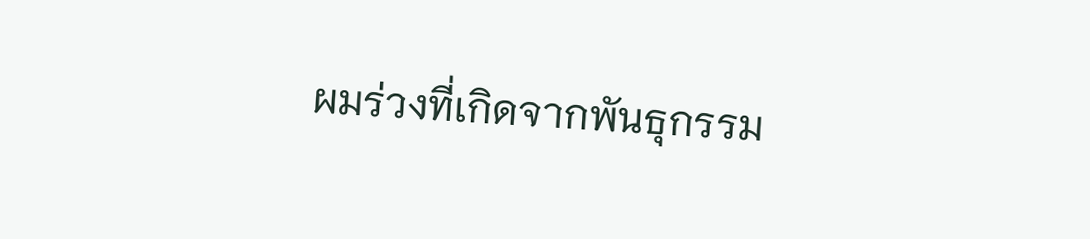ผมร่วงที่เกิดจากพันธุกรรม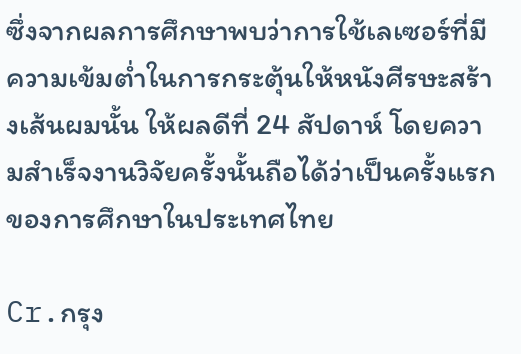ซึ่งจากผลการศึกษาพบว่าการใช้เลเซอร์ที่มีความเข้มต่ำในการกระตุ้นให้หนังศีรษะสร้างเส้นผมนั้น ให้ผลดีที่ 24 สัปดาห์ โดยความสำเร็จงานวิจัยครั้งนั้นถือได้ว่าเป็นครั้งแรกของการศึกษาในประเทศไทย

Cr.กรุง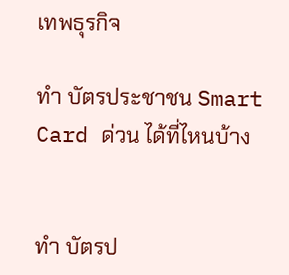เทพธุรกิจ

ทำ บัตรประชาชน Smart Card ด่วน ได้ที่ไหนบ้าง


ทำ บัตรป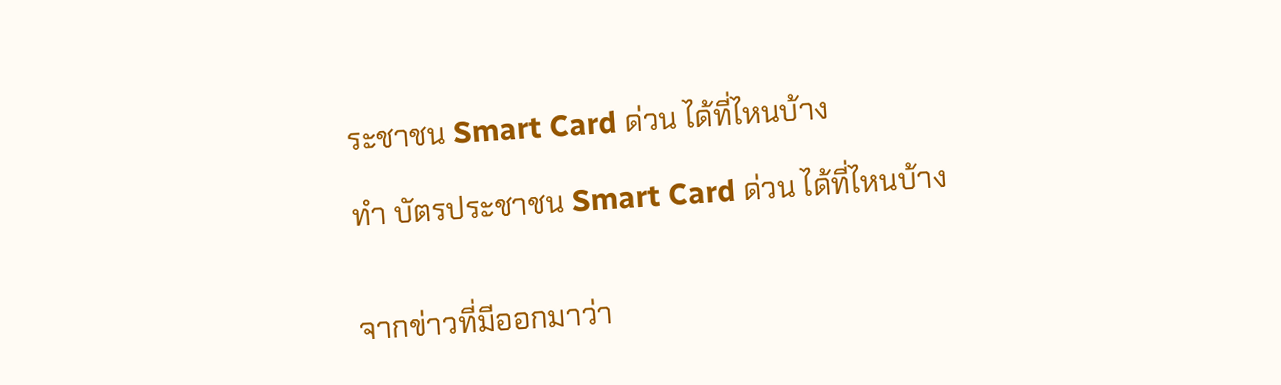ระชาชน Smart Card ด่วน ได้ที่ไหนบ้าง

ทำ บัตรประชาชน Smart Card ด่วน ได้ที่ไหนบ้าง


จากข่าวที่มีออกมาว่า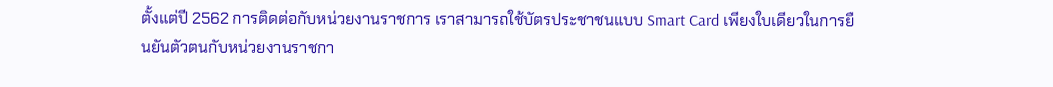ตั้งแต่ปี 2562 การติดต่อกับหน่วยงานราชการ เราสามารถใช้บัตรประชาชนแบบ Smart Card เพียงใบเดียวในการยืนยันตัวตนกับหน่วยงานราชกา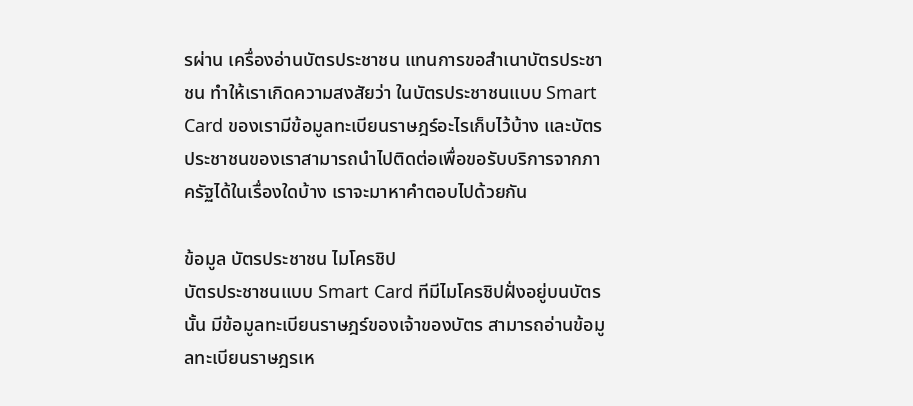รผ่าน เครื่องอ่านบัตรประชาชน แทนการขอสำเนาบัตรประชาชน ทำให้เราเกิดความสงสัยว่า ในบัตรประชาชนแบบ Smart Card ของเรามีข้อมูลทะเบียนราษฎร์อะไรเก็บไว้บ้าง และบัตรประชาชนของเราสามารถนำไปติดต่อเพื่อขอรับบริการจากภาครัฐได้ในเรื่องใดบ้าง เราจะมาหาคำตอบไปด้วยกัน

ข้อมูล บัตรประชาชน ไมโครชิป
บัตรประชาชนแบบ Smart Card ทีมีไมโครชิปฝั่งอยู่บนบัตรนั้น มีข้อมูลทะเบียนราษฎร์ของเจ้าของบัตร สามารถอ่านข้อมูลทะเบียนราษฎรเห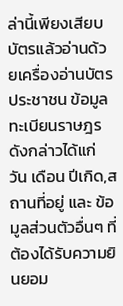ล่านี้เพียงเสียบบัตรแล้วอ่านด้วยเครื่องอ่านบัตรประชาชน ข้อมูลทะเบียนราษฎรดังกล่าวได้แก่ วัน เดือน ปีเกิด,สถานที่อยู่ และ ข้อมูลส่วนตัวอื่นๆ ที่ต้องได้รับความยินยอม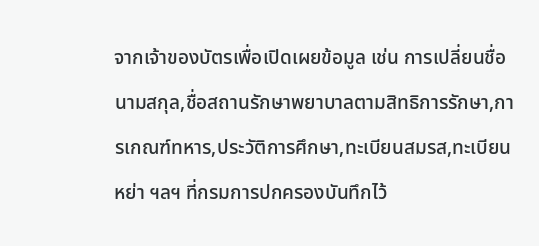จากเจ้าของบัตรเพื่อเปิดเผยข้อมูล เช่น การเปลี่ยนชื่อนามสกุล,ชื่อสถานรักษาพยาบาลตามสิทธิการรักษา,การเกณฑ์ทหาร,ประวัติการศึกษา,ทะเบียนสมรส,ทะเบียนหย่า ฯลฯ ที่กรมการปกครองบันทึกไว้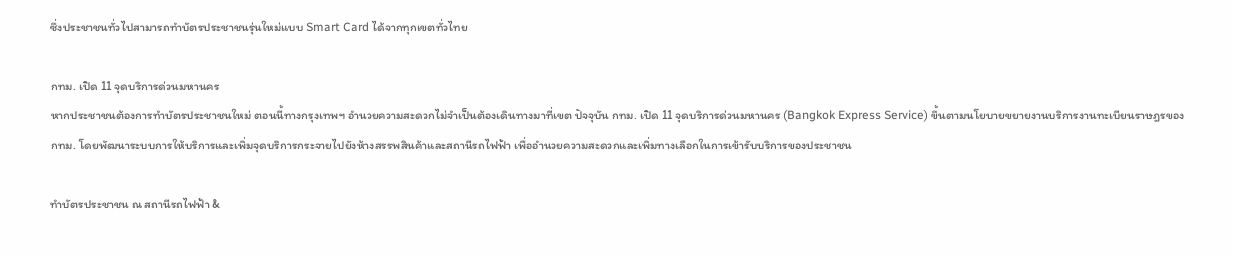ซึ่งประชาชนทั่วไปสามารถทำบัตรประชาชนรุ่นใหม่แบบ Smart Card ได้จากทุกเขตทั่วไทย

กทม. เปิด 11 จุดบริการด่วนมหานคร
หากประชาชนต้องการทำบัตรประชาชนใหม่ ตอนนี้ทางกรุงเทพฯ อำนวยความสะดวกไม่จำเป็นต้องเดินทางมาที่เขต ปัจจุบัน กทม. เปิด 11 จุดบริการด่วนมหานคร (Bangkok Express Service) ขึ้นตามนโยบายขยายงานบริการงานทะเบียนราษฎรของ กทม. โดยพัฒนาระบบการให้บริการและเพิ่มจุดบริการกระจายไปยังห้างสรรพสินค้าและสถานีรถไฟฟ้า เพื่ออำนวยความสะดวกและเพิ่มทางเลือกในการเข้ารับบริการของประชาชน

ทำบัตรประชาชน ณ สถานีรถไฟฟ้า &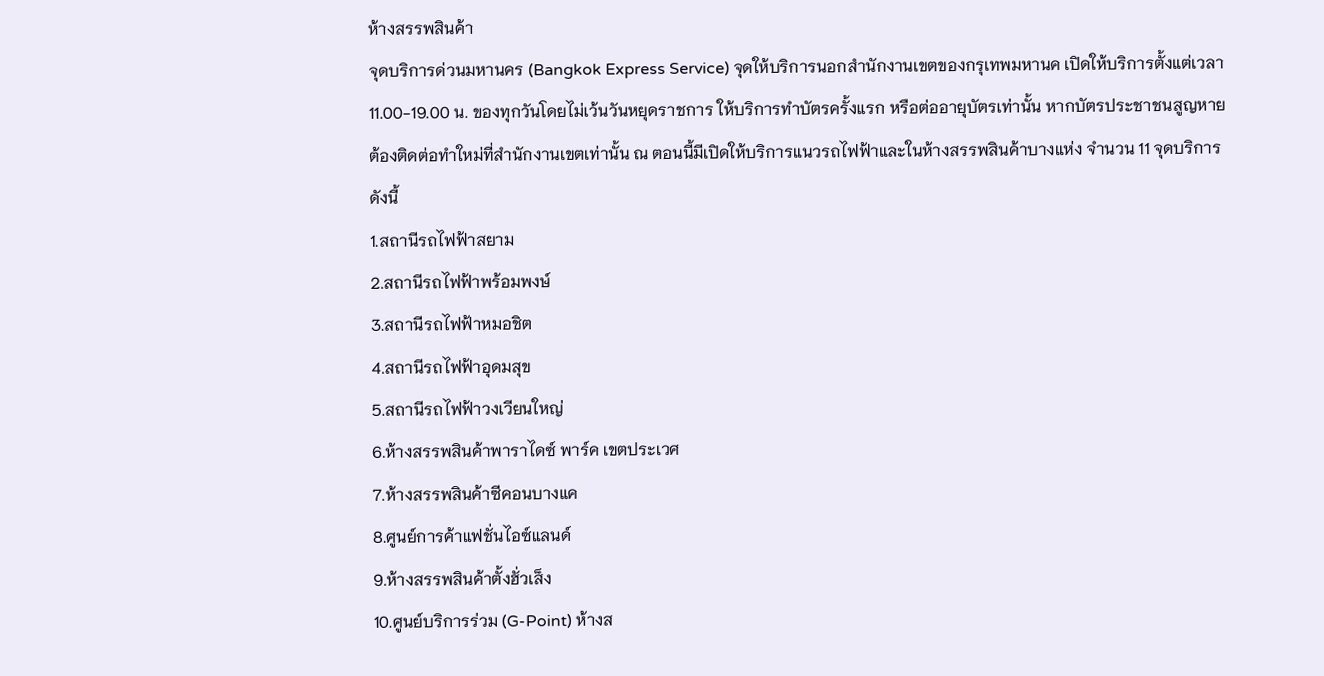ห้างสรรพสินค้า
จุดบริการด่วนมหานคร (Bangkok Express Service) จุดให้บริการนอกสำนักงานเขตของกรุเทพมหานค เปิดให้บริการตั้งแต่เวลา 11.00-19.00 น. ของทุกวันโดยไม่เว้นวันหยุดราชการ ให้บริการทำบัตรครั้งแรก หรือต่ออายุบัตรเท่านั้น หากบัตรประชาชนสูญหาย ต้องติดต่อทำใหม่ที่สำนักงานเขตเท่านั้น ณ ตอนนี้มีเปิดให้บริการแนวรถไฟฟ้าและในห้างสรรพสินค้าบางแห่ง จำนวน 11 จุดบริการดังนี้
1.สถานีรถไฟฟ้าสยาม
2.สถานีรถไฟฟ้าพร้อมพงษ์
3.สถานีรถไฟฟ้าหมอชิต
4.สถานีรถไฟฟ้าอุดมสุข
5.สถานีรถไฟฟ้าวงเวียนใหญ่
6.ห้างสรรพสินค้าพาราไดซ์ พาร์ค เขตประเวศ
7.ห้างสรรพสินค้าซีคอนบางแค
8.ศูนย์การค้าแฟชั่นไอซ์แลนด์
9.ห้างสรรพสินค้าตั้งฮั่วเส็ง
10.ศูนย์บริการร่วม (G-Point) ห้างส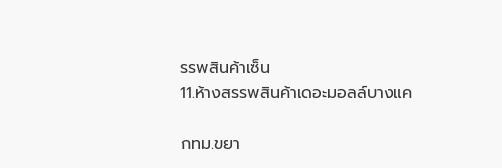รรพสินค้าเซ็น
11.ห้างสรรพสินค้าเดอะมอลล์บางแค

กทม.ขยา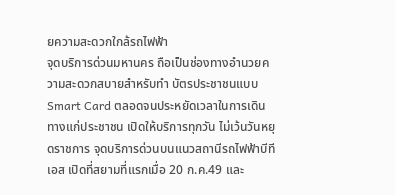ยความสะดวกใกล้รถไฟฟ้า
จุดบริการด่วนมหานคร ถือเป็นช่องทางอำนวยความสะดวกสบายสำหรับทำ บัตรประชาชนแบบ Smart Card ตลอดจนประหยัดเวลาในการเดินทางแก่ประชาชน เปิดให้บริการทุกวัน ไม่เว้นวันหยุดราชการ จุดบริการด่วนบนแนวสถานีรถไฟฟ้าบีทีเอส เปิดที่สยามที่แรกเมื่อ 20 ก.ค.49 และ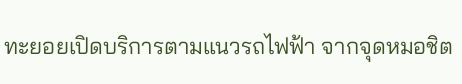ทะยอยเปิดบริการตามแนวรถไฟฟ้า จากจุดหมอชิต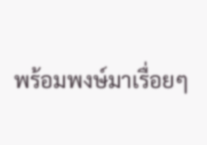พร้อมพงษ์มาเรื่อยๆ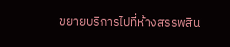ขยายบริการไปที่ห้างสรรพสิน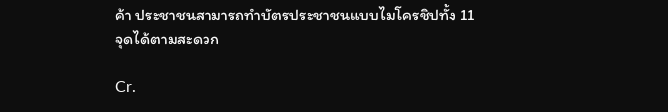ค้า ประชาชนสามารถทำบัตรประชาชนแบบไมโครชิปทั้ง 11 จุดได้ตามสะดวก

Cr.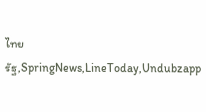ไทยรัฐ,SpringNews,LineToday,Undubzapp